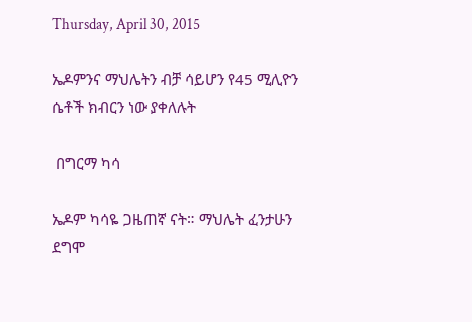Thursday, April 30, 2015

ኤዶምንና ማህሌትን ብቻ ሳይሆን የ45 ሚሊዮን ሴቶች ክብርን ነው ያቀለሉት

 በግርማ ካሳ

ኤዶም ካሳዬ ጋዜጠኛ ናት። ማህሌት ፈንታሁን ደግሞ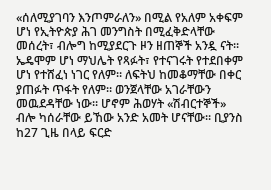«ሰለሚያገባን እንጦምራለን» በሚል የአለም አቀፍም ሆነ የኢትዮጵያ ሕገ መንግስት በሚፈቅድላቸው መሰረት፣ ብሎግ ከሚያደርጉ ዞን ዘጠኞች አንዷ ናት። ኤዴሞም ሆነ ማህሌት የጻፉት፣ የተናገሩት የተደበቀም ሆነ የተሸፈነ ነገር የለም። ለፍትህ ከመቆማቸው በቀር ያጠፉት ጥፋት የለም። ወንጀላቸው አገራቸውን መዉደዳቸው ነው። ሆኖም ሕወሃት «ሽብርተኞች» ብሎ ካሰራቸው ይኸው አንድ አመት ሆናቸው። ቢያንስ ከ27 ጊዜ በላይ ፍርድ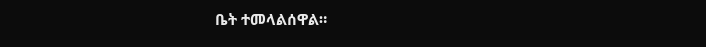ቤት ተመላልሰዋል።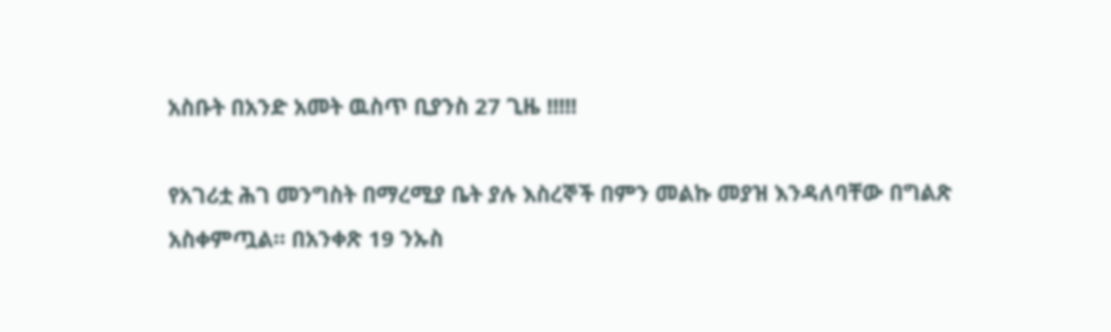አስቡት በአንድ አመት ዉስጥ ቢያንስ 27 ጊዜ !!!!!

የአገሪቷ ሕገ መንግስት በማረሚያ ቤት ያሉ እስረኞች በምን መልኩ መያዝ እንዳለባቸው በግልጽ አስቀምጧል። በአንቀጽ 19 ንኡስ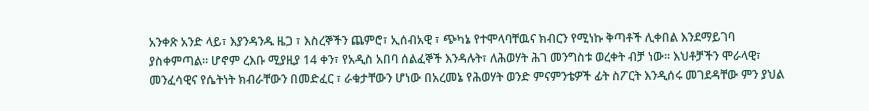አንቀጽ አንድ ላይ፣ እያንዳንዱ ዜጋ ፣ እስረኞችን ጨምሮ፣ ኢሰብአዊ ፣ ጭካኔ የተሞላባቸዉና ክብርን የሚነኩ ቅጣቶች ሊቀበል እንደማይገባ ያስቀምጣል። ሆኖም ረእቡ ሚያዚያ 14 ቀን፣ የአዲስ አበባ ሰልፈኞች እንዳሉት፣ ለሕወሃት ሕገ መንግስቱ ወረቀት ብቻ ነው። እህቶቻችን ሞራላዊ፣ መንፈሳዊና የሴትነት ክብራቸውን በመድፈር ፣ ራቁታቸውን ሆነው በአረመኔ የሕወሃት ወንድ ምናምንቴዎች ፊት ስፖርት እንዲሰሩ መገደዳቸው ምን ያህል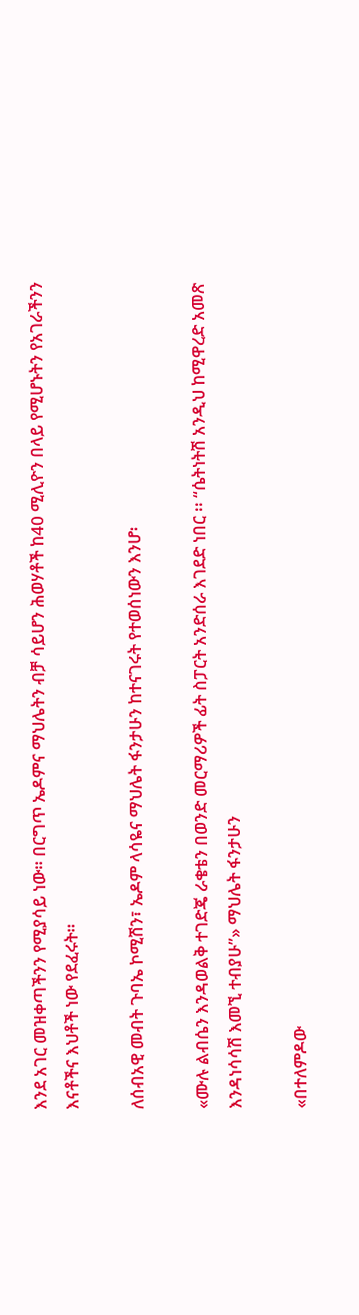እንደ አገር መዝቀጣችንን የሚያሳይ ነው። በርግጥ ኤዶምና ማህሌትን ብቻ ሳይሆን ሕወሃቶች ከ40 ሚሊዮን በላይ የሚሆኑትን የአገራችንን እናቶችና እህቶች ነው የደፈሩት።

ለሰብአዊ መብት ጉባኤ ኮሚሽን፣ ኤዶም ላሳዬና ማህሌት ፋንታሁን ከተናገሩት የተወሰነውን እንሆ፡

«ሙሉ ልብሴን እንዳወልቅ ተገድጄ ራቄቴን በወንድ መርማሪዎች ፊት ስፓርት አንድሰራ እገደድ ነበር ፡፡ “ሴትነትሽ አንዲህ ከሚዋረድ አመጽ እንዳነሳሳሽ እመኚ ተብያሁ”» ማህሌት ፋንታሁን

«በተለምዶው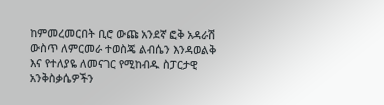ከምመረመርበት ቢሮ ውጩ አንደኛ ፎቅ አዳራሽ ውስጥ ለምርመራ ተወስጄ ልብሴን እንዳወልቅ እና የተለያዬ ለመናገር የሚከብዱ ስፓርታዊ አንቅስቃሴዎችን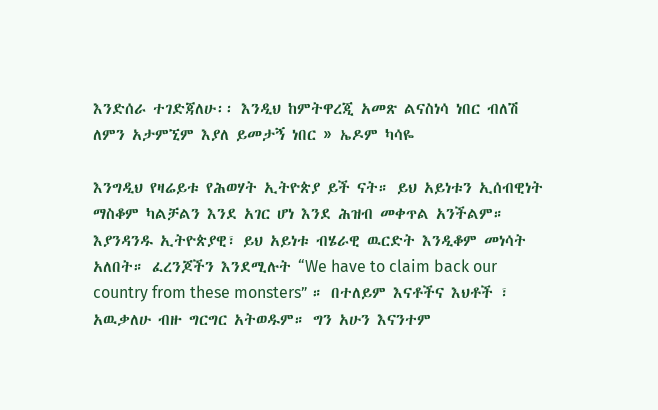እንድሰራ ተገድጃለሁ፡፡ እንዲህ ከምትዋረጂ አመጽ ልናስነሳ ነበር ብለሽ ለምን አታምኚም እያለ ይመታኝ ነበር » ኤዶም ካሳዬ

እንግዲህ የዛሬይቱ የሕወሃት ኢትዮጵያ ይች ናት። ይህ አይነቱን ኢሰብዊነት ማስቆም ካልቻልን እንደ አገር ሆነ እንደ ሕዝብ መቀጥል አንችልም። እያንዳንዱ ኢትዮጵያዊ፣ ይህ አይነቱ ብሄራዊ ዉርድት እንዲቆም መነሳት አለበት። ፈረንጆችን እንደሚሉት “We have to claim back our country from these monsters” ። በተለይም እናቶችና እህቶች ፣ አዉቃለሁ ብዙ ግርግር አትወዱም። ግን አሁን እናንተም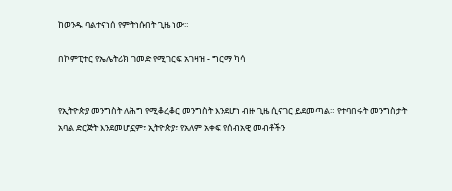ከወንዱ ባልተናነሰ የምትነሱበት ጊዜ ነው።

በኮምፒተር የኤሌትሪክ ገመድ የሚገርፍ አገዛዝ - ግርማ ካሳ


የኢትዮጵያ መንግስት ለሕግ የሚቆረቆር መንግስት እንደሆነ ብዙ ጊዜ ሲናገር ይደመጣል። የተባበሩት መንግስታት አባል ድርጅት እንደመሆኗም፣ ኢትዮጵያ፣ የአለም አቀፍ የሰብአዊ መብቶችን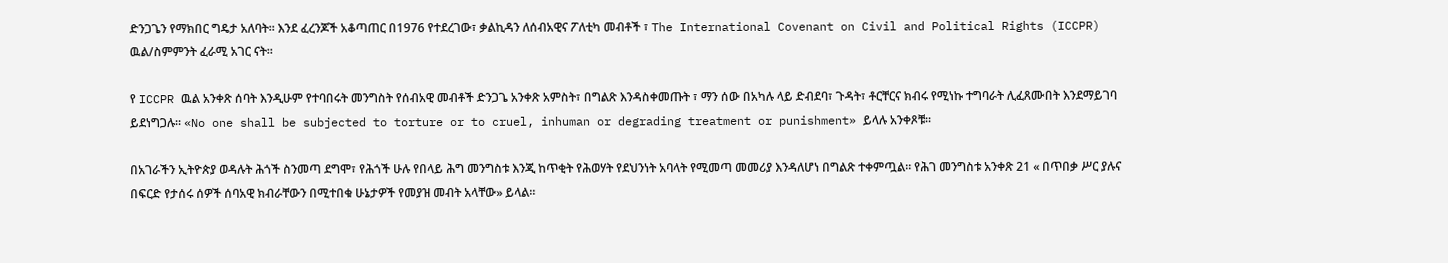ድንጋጌን የማክበር ግዴታ አለባት። እንደ ፈረንጆች አቆጣጠር በ1976 የተደረገው፣ ቃልኪዳን ለሰብአዊና ፖለቲካ መብቶች ፣ The International Covenant on Civil and Political Rights (ICCPR) ዉል/ስምምንት ፈራሚ አገር ናት።

የ ICCPR ዉል አንቀጽ ሰባት እንዲሁም የተባበሩት መንግስት የሰብአዊ መብቶች ድንጋጌ አንቀጽ አምስት፣ በግልጽ እንዳስቀመጡት ፣ ማን ሰው በአካሉ ላይ ድብደባ፣ ጉዳት፣ ቶርቸርና ክብሩ የሚነኩ ተግባራት ሊፈጸሙበት እንደማይገባ ይደነግጋሉ። «No one shall be subjected to torture or to cruel, inhuman or degrading treatment or punishment» ይላሉ አንቀጾቹ።

በአገራችን ኢትዮጵያ ወዳሉት ሕጎች ስንመጣ ደግሞ፣ የሕጎች ሁሉ የበላይ ሕግ መንግስቱ እንጂ ከጥቂት የሕወሃት የደህንነት አባላት የሚመጣ መመሪያ እንዳለሆነ በግልጽ ተቀምጧል። የሕገ መንግስቱ አንቀጽ 21 « በጥበቃ ሥር ያሉና በፍርድ የታሰሩ ሰዎች ሰባአዊ ክብራቸውን በሚተበቁ ሁኔታዎች የመያዝ መብት አላቸው» ይላል።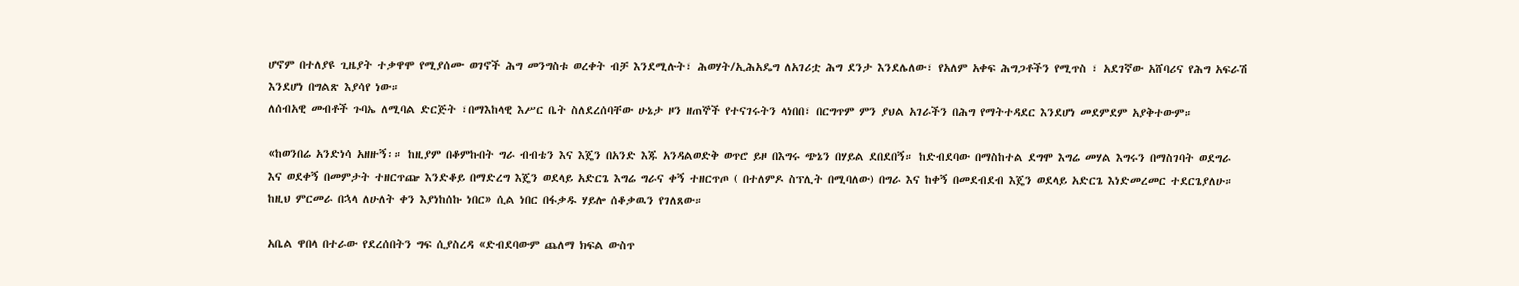ሆኖም በተለያዩ ጊዜያት ተቃዋሞ የሚያሰሙ ወገኖች ሕግ መንግስቱ ወረቀት ብቻ እንደሚሉት፣ ሕወሃት/ኢሕአዴግ ለአገሪቷ ሕግ ደንታ እንደሌለው፣ የአለም አቀፍ ሕግጋቶችን የሚጥስ ፣ አደገኛው አሸባሪና የሕግ አፍራሽ እንደሆነ በግልጽ እያሳየ ነው።
ለሰብአዊ መብቶች ጉባኤ ለሚባል ድርጅት ፣በማእከላዊ እሥር ቤት ስለደረሰባቸው ሁኔታ ዞን ዘጠኞች የተናገሩትን ላነበበ፣ በርግጥም ምን ያህል አገራችን በሕግ የማትተዳደር እንደሆነ መደምደም አያቅተውም።

«ከወንበሬ አንድነሳ አዘዙኝ፡። ከዚያም በቆምኩበት ግራ ብብቴን እና እጄን በአንድ እጁ አንዳልወድቅ ወጥሮ ይዞ በእግሩ ጭኔን በሃይል ደበደበኝ። ከድብደባው በማስከተል ደግሞ እግሬ መሃል እግሩን በማስገባት ወደግራ እና ወደቀኝ በመምታት ተዘርጥጬ እንድቆይ በማድረግ እጄን ወደላይ አድርጌ እግሬ ግራና ቀኝ ተዘርጥጦ ( በተለምዶ ስፕሊት በሚባለው) በግራ እና ከቀኝ በመደብደብ እጄን ወደላይ አድርጌ እነድመረመር ተደርጌያለሁ። ከዚህ ምርመራ በኋላ ለሁለት ቀን እያነከሰኩ ነበር» ሲል ነበር በፋቃዱ ሃይሎ ሰቆቃዉን የገለጸው።

አቤል ዋበላ በተራው የደረሰበትን ግፍ ሲያስረዳ «ድብደባውም ጨለማ ክፍል ውስጥ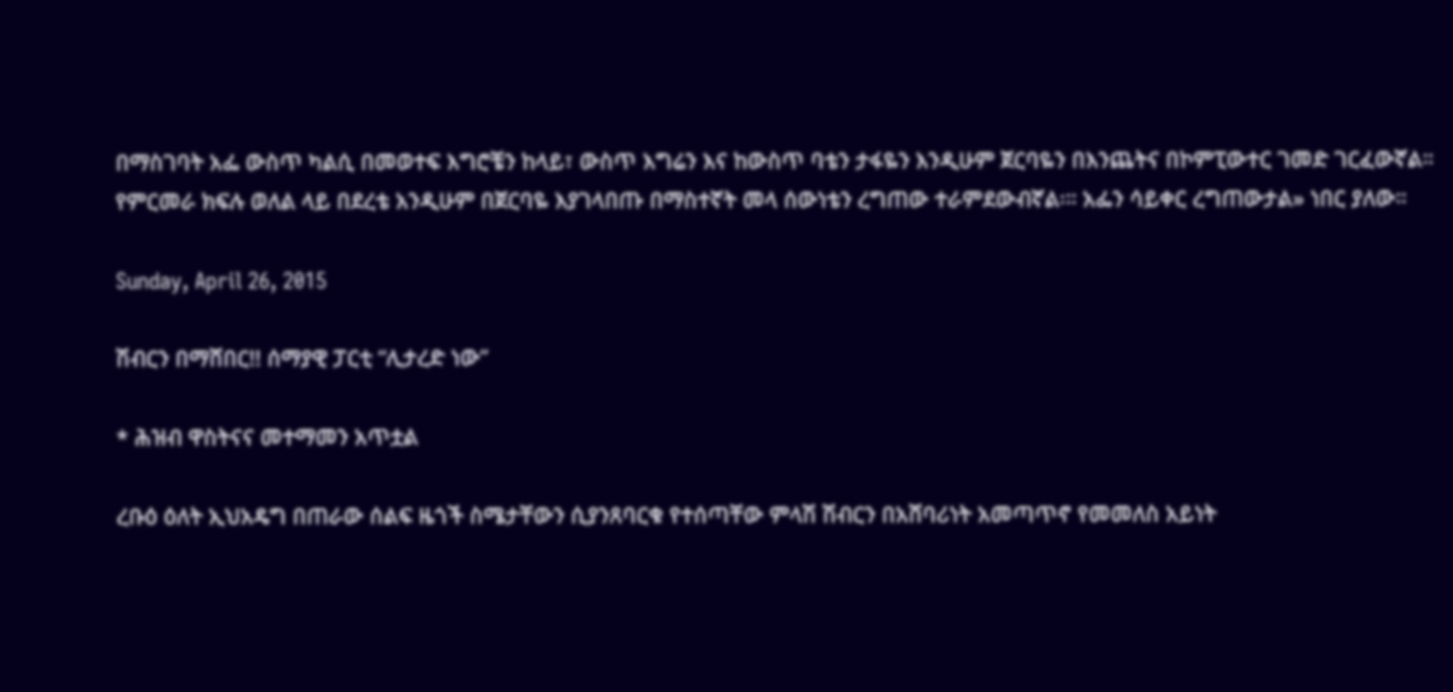በማስገባት አፌ ውስጥ ካልሲ በመወተፍ እግሮቼን ከላይ፣ ውስጥ እግሬን እና ከውስጥ ባቴን ታፋዬን እንዲሁም ጀርባዬን በእንጨትና በኮምፒውተር ገመድ ገርፈውኛል። የምርመራ ክፍሉ ወለል ላይ በደረቴ አንዲሁም በጀርባዬ እያገላበጡ በማስተኛት መላ ሰውነቴን ረግጠው ተራምደውብኛል፡። አፌን ሳይቀር ረግጠውታል» ነበር ያለው።

Sunday, April 26, 2015

ሽብርን በማሸበር!! ሰማያዊ ፓርቲ “ሊታረድ ነው”

* ሕዝብ ዋስትናና መተማመን አጥቷል

ረቡዕ ዕለት ኢህአዴግ በጠራው ሰልፍ ዜጎች ስሜታቸውን ሲያንጸባርቁ የተሰጣቸው ምላሽ ሽብርን በአሸባሪነት አመጣጥኖ የመመለስ አይነት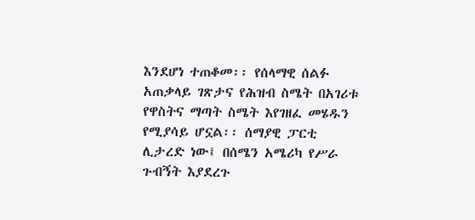እንደሆነ ተጠቆመ፡፡ የሰላማዊ ሰልፉ አጠቃላይ ገጽታና የሕዝብ ስሜት በአገሪቱ የዋስትና ማጣት ስሜት እየገዘፈ መሄዱን የሚያሳይ ሆኗል፡፡ ሰማያዊ ፓርቲ ሊታረድ ነው፤ በሰሜን አሜሪካ የሥራ ጉብኝት እያደረጉ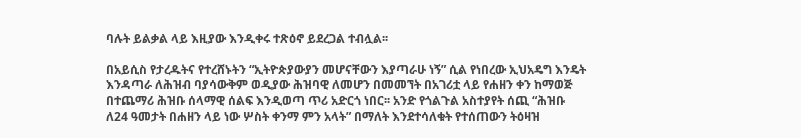ባሉት ይልቃል ላይ እዚያው እንዲቀሩ ተጽዕኖ ይደረጋል ተብሏል፡፡

በአይሲስ የታረዱትና የተረሸኑትን “ኢትዮጵያውያን መሆናቸውን እያጣራሁ ነኝ” ሲል የነበረው ኢህአዴግ እንዴት እንዳጣራ ለሕዝብ ባያሳውቅም ወዲያው ሕዝባዊ ለመሆን በመመኘት በአገሪቷ ላይ የሐዘን ቀን ከማወጅ በተጨማሪ ሕዝቡ ሰላማዊ ሰልፍ እንዲወጣ ጥሪ አድርጎ ነበር፡፡ አንድ የጎልጉል አስተያየት ሰጪ “ሕዝቡ ለ24 ዓመታት በሐዘን ላይ ነው ሦስት ቀንማ ምን አላት” በማለት እንደተሳለቁት የተሰጠውን ትዕዛዝ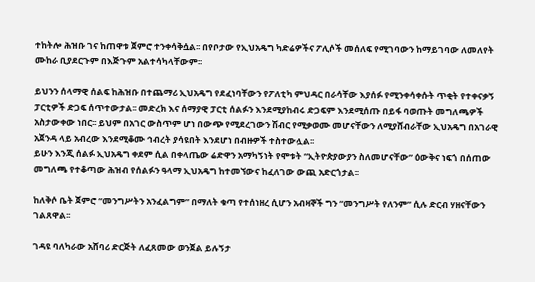ተከትሎ ሕዝቡ ገና ከጠዋቱ ጀምሮ ተንቀሳቅሷል፡፡ በየቦታው የኢህአዴግ ካድሬዎችና ፖሊሶች መሰለፍ የሚገባውን ከማይገባው ለመለየት ሙከራ ቢያደርጉም በእጅጉም አልተሳካላቸውም፡፡

ይህንን ሰላማዊ ሰልፍ ከሕዝቡ በተጨማሪ ኢህአዴግ የደፈነባቸውን የፖለቲካ ምህዳር በራሳቸው እያሰፉ የሚንቀሳቀሱት ጥቂት የተቀናቃኝ ፓርቲዎች ድጋፍ ሰጥተውታል፡፡ መድረክ እና ሰማያዊ ፓርቲ ሰልፉን እንደሚያከብሩ ድጋፍም እንደሚሰጡ በይፋ ባወጡት መግለጫዎች አስታውቀው ነበር፡፡ ይህም በአገር ውስጥም ሆነ በውጭ የሚደረገውን ሽብር የሚቃወሙ መሆናቸውን ለሚያሸብራቸው ኢህአዴግ በአገራዊ አጀንዳ ላይ አብረው እንደሚቆሙ ኅብረት ያሳዩበት እንደሆነ በብዙዎች ተስተውሏል፡፡
ይሁን እንጂ ሰልፉ ኢህአዴግ ቀደም ሲል በቀላጤው ሬድዋን አማካኝነት የሞቱት “ኢትዮጵያውያን ስለመሆናቸው” ዕውቅና ነፍጎ በሰጠው መግለጫ የተቆጣው ሕዝብ የሰልፉን ዓላማ ኢህአዴግ ከተመኘውና ከፈለገው ውጪ አድርጎታል፡፡

ከለቅሶ ቤት ጀምሮ “መንግሥትን አንፈልግም” በማለት ቁጣ የተሰነዘረ ሲሆን አብዛኞች ግን “መንግሥት የለንም” ሲሉ ድርብ ሃዘናቸውን ገልጸዋል፡፡

ገዳዩ ባለካራው አሸባሪ ድርጅት ለፈጸመው ወንጀል ይሉኝታ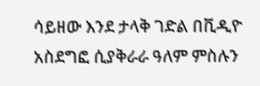ሳይዘው እንደ ታላቅ ገድል በቪዲዮ አስደግፎ ሲያቅራራ ዓለም ምስሉን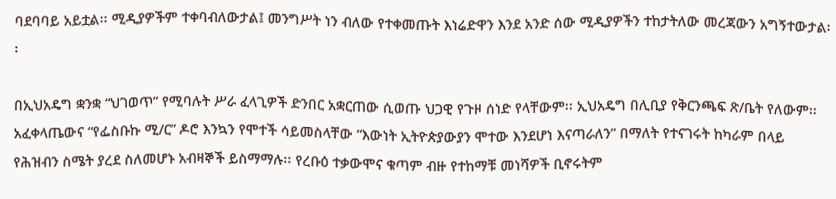ባደባባይ አይቷል፡፡ ሚዲያዎችም ተቀባብለውታል፤ መንግሥት ነን ብለው የተቀመጡት እነሬድዋን እንደ አንድ ሰው ሚዲያዎችን ተከታትለው መረጃውን አግኝተውታል፡፡

በኢህአዴግ ቋንቋ “ህገወጥ” የሚባሉት ሥራ ፈላጊዎች ድንበር አቋርጠው ሲወጡ ህጋዊ የጉዞ ሰነድ የላቸውም፡፡ ኢህአዴግ በሊቢያ የቅርንጫፍ ጽ/ቤት የለውም፡፡ አፈቀላጤውና “የፌስቡኩ ሚ/ር” ዶሮ እንኳን የሞተች ሳይመስላቸው “እውነት ኢትዮጵያውያን ሞተው እንደሆነ እናጣራለን” በማለት የተናገሩት ከካራም በላይ የሕዝብን ስሜት ያረደ ስለመሆኑ አብዛኞች ይስማማሉ፡፡ የረቡዕ ተቃውሞና ቁጣም ብዙ የተከማቹ መነሻዎች ቢኖሩትም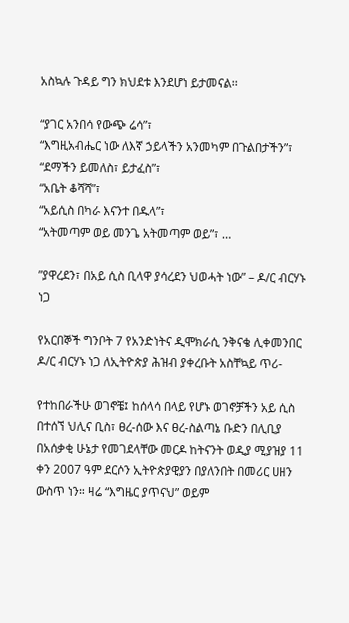አስኳሉ ጉዳይ ግን ክህደቱ እንደሆነ ይታመናል፡፡

“ያገር አንበሳ የውጭ ሬሳ”፣
“እግዚአብሔር ነው ለእኛ ኃይላችን አንመካም በጉልበታችን”፣
“ደማችን ይመለስ፣ ይታፈስ”፣
“አቤት ቆሻሻ”፣
“አይሲስ በካራ እናንተ በዱላ”፣
“አትመጣም ወይ መንጌ አትመጣም ወይ”፣ …

”ያዋረደን፣ በአይ ሲስ ቢላዋ ያሳረደን ህወሓት ነው” – ዶ/ር ብርሃኑ ነጋ

የአርበኞች ግንቦት 7 የአንድነትና ዲሞክራሲ ንቅናቄ ሊቀመንበር ዶ/ር ብርሃኑ ነጋ ለኢትዮጵያ ሕዝብ ያቀረቡት አስቸኳይ ጥሪ-

የተከበራችሁ ወገኖቼ፤ ከሰላሳ በላይ የሆኑ ወገኖቻችን አይ ሲስ በተሰኘ ህሊና ቢስ፣ ፀረ-ሰው እና ፀረ-ስልጣኔ ቡድን በሊቢያ በአሰቃቂ ሁኔታ የመገደላቸው መርዶ ከትናንት ወዲያ ሚያዝያ 11 ቀን 2007 ዓም ደርሶን ኢትዮጵያዊያን በያለንበት በመሪር ሀዘን ውስጥ ነን። ዛሬ “እግዜር ያጥናህ” ወይም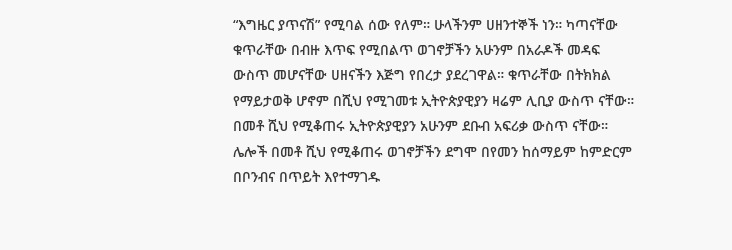“እግዜር ያጥናሽ” የሚባል ሰው የለም። ሁላችንም ሀዘንተኞች ነን። ካጣናቸው ቁጥራቸው በብዙ እጥፍ የሚበልጥ ወገኖቻችን አሁንም በአራዶች መዳፍ ውስጥ መሆናቸው ሀዘናችን እጅግ የበረታ ያደረገዋል። ቁጥራቸው በትክክል የማይታወቅ ሆኖም በሺህ የሚገመቱ ኢትዮጵያዊያን ዛሬም ሊቢያ ውስጥ ናቸው። በመቶ ሺህ የሚቆጠሩ ኢትዮጵያዊያን አሁንም ደቡብ አፍሪቃ ውስጥ ናቸው። ሌሎች በመቶ ሺህ የሚቆጠሩ ወገኖቻችን ደግሞ በየመን ከሰማይም ከምድርም በቦንብና በጥይት እየተማገዱ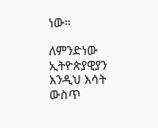ነው።

ለምንድነው ኢትዮጵያዊያን እንዲህ እሳት ውስጥ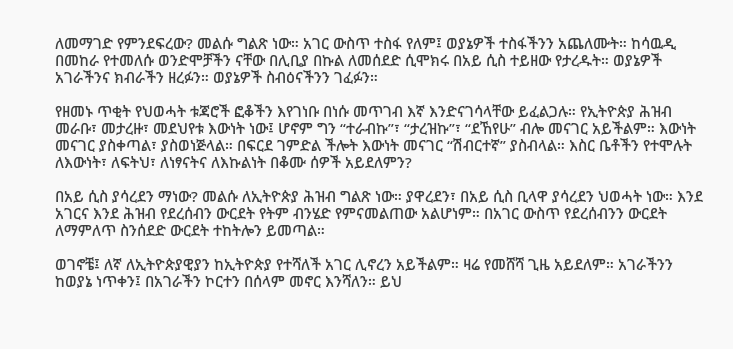ለመማገድ የምንደፍረው? መልሱ ግልጽ ነው። አገር ውስጥ ተስፋ የለም፤ ወያኔዎች ተስፋችንን አጨለሙት። ከሳዉዲ በመከራ የተመለሱ ወንድሞቻችን ናቸው በሊቢያ በኩል ለመሰደድ ሲሞክሩ በአይ ሲስ ተይዘው የታረዱት። ወያኔዎች አገራችንና ክብራችን ዘረፉን። ወያኔዎች ስብዕናችንን ገፈፉን።

የዘመኑ ጥቂት የህወሓት ቱጃሮች ፎቆችን እየገነቡ በነሱ መጥገብ እኛ እንድናገሳላቸው ይፈልጋሉ። የኢትዮጵያ ሕዝብ መራቡ፣ መታረዙ፣ መደህየቱ እውነት ነው፤ ሆኖም ግን “ተራብኩ”፣ “ታረዝኩ”፣ “ደኸየሁ” ብሎ መናገር አይችልም። እውነት መናገር ያስቀጣል፣ ያስወነጅላል። በፍርደ ገምድል ችሎት እውነት መናገር “ሽብርተኛ” ያስብላል። እስር ቤቶችን የተሞሉት ለእውነት፣ ለፍትህ፣ ለነፃናትና ለእኩልነት በቆሙ ሰዎች አይደለምን?

በአይ ሲስ ያሳረደን ማነው? መልሱ ለኢትዮጵያ ሕዝብ ግልጽ ነው። ያዋረደን፣ በአይ ሲስ ቢላዋ ያሳረደን ህወሓት ነው። እንደ አገርና እንደ ሕዝብ የደረሰብን ውርደት የትም ብንሄድ የምናመልጠው አልሆነም። በአገር ውስጥ የደረሰብንን ውርደት ለማምለጥ ስንሰደድ ውርደት ተከትሎን ይመጣል።

ወገኖቼ፤ ለኛ ለኢትዮጵያዊያን ከኢትዮጵያ የተሻለች አገር ሊኖረን አይችልም። ዛሬ የመሸሻ ጊዜ አይደለም። አገራችንን ከወያኔ ነጥቀን፤ በአገራችን ኮርተን በሰላም መኖር እንሻለን። ይህ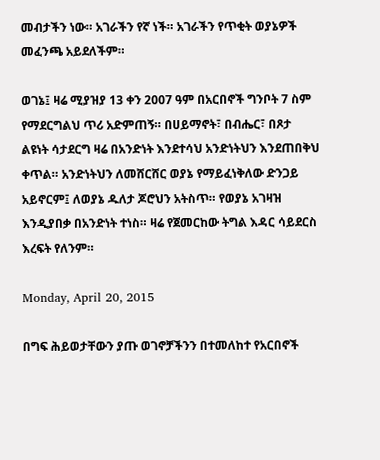መብታችን ነው። አገራችን የኛ ነች። አገራችን የጥቂት ወያኔዎች መፈንጫ አይደለችም።

ወገኔ፤ ዛሬ ሚያዝያ 13 ቀን 2007 ዓም በአርበኖች ግንቦት 7 ስም የማደርግልህ ጥሪ አድምጠኝ። በሀይማኖት፣ በብሔር፣ በጾታ ልዩነት ሳታደርግ ዛሬ በአንድነት እንደተሳህ አንድነትህን እንደጠበቅህ ቀጥል። አንድነትህን ለመሸርሸር ወያኔ የማይፈነቅለው ድንጋይ አይኖርም፤ ለወያኔ ዱለታ ጆሮህን አትስጥ። የወያኔ አገዛዝ እንዲያበቃ በአንድነት ተነስ። ዛሬ የጀመርከው ትግል እዳር ሳይደርስ እረፍት የለንም።

Monday, April 20, 2015

በግፍ ሕይወታቸውን ያጡ ወገኖቻችንን በተመለከተ የአርበኖች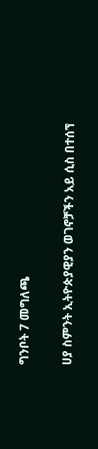ግንቦት 7 መግለጫ

ሀያ ስምንት ኢትዮጵያዊያን ወገኖቻችን አይ ሲስ በተሰኘ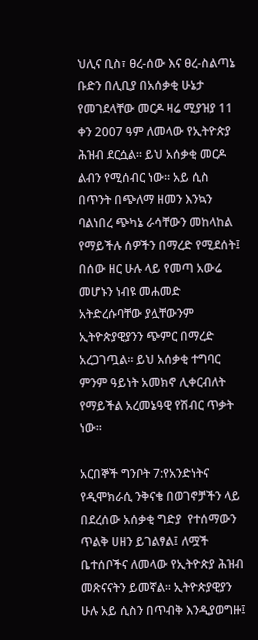ህሊና ቢስ፣ ፀረ-ሰው እና ፀረ-ስልጣኔ ቡድን በሊቢያ በአሰቃቂ ሁኔታ የመገደላቸው መርዶ ዛሬ ሚያዝያ 11 ቀን 2007 ዓም ለመላው የኢትዮጵያ ሕዝብ ደርሷል። ይህ አሰቃቂ መርዶ ልብን የሚሰብር ነው። አይ ሲስ በጥንት በጭለማ ዘመን እንኳን ባልነበረ ጭካኔ ራሳቸውን መከላከል የማይችሉ ሰዎችን በማረድ የሚደሰት፤ በሰው ዘር ሁሉ ላይ የመጣ አውሬ መሆኑን ነብዩ መሐመድ አትድረሱባቸው ያሏቸውንም ኢትዮጵያዊያንን ጭምር በማረድ አረጋገጧል። ይህ አሰቃቂ ተግባር ምንም ዓይነት አመክኖ ሊቀርብለት የማይችል አረመኔዓዊ የሽብር ጥቃት ነው።

አርበኞች ግንቦት 7:የአንድነትና የዲሞክራሲ ንቅናቄ በወገኖቻችን ላይ በደረሰው አሰቃቂ ግድያ  የተሰማውን ጥልቅ ሀዘን ይገልፃል፤ ለሟች ቤተሰቦችና ለመላው የኢትዮጵያ ሕዝብ መጽናናትን ይመኛል። ኢትዮጵያዊያን ሁሉ አይ ሲስን በጥብቅ እንዲያወግዙ፤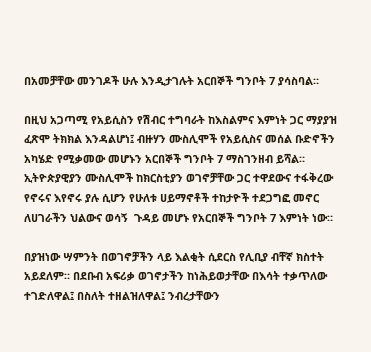በአመቻቸው መንገዶች ሁሉ እንዲታገሉት አርበኞች ግንቦት 7 ያሳስባል።

በዚህ አጋጣሚ የአይሲስን የሽብር ተግባራት ከእስልምና እምነት ጋር ማያያዝ ፈጽሞ ትክክል እንዳልሆነ፤ ብዙሃን ሙስሊሞች የአይሲስና መሰል ቡድኖችን አካሄድ የሚቃመው መሆኑን አርበኞች ግንቦት 7 ማስገንዘብ ይሻል። ኢትዮጵያዊያን ሙስሊሞች ከክርስቲያን ወገኖቻቸው ጋር ተዋደውና ተፋቅረው የኖሩና እየኖሩ ያሉ ሲሆን የሁለቱ ሀይማኖቶች ተከታዮች ተደጋግፎ መኖር ለሀገራችን ህልውና ወሳኝ  ጉዳይ መሆኑ የአርበኞች ግንቦት 7 እምነት ነው።

በያዝነው ሣምንት በወገኖቻችን ላይ እልቂት ሲደርስ የሊቢያ ብቸኛ ክስተት አይደለም። በደቡብ አፍሪቃ ወገኖታችን ከነሕይወታቸው በእሳት ተቃጥለው ተገድለዋል፤ በስለት ተዘልዝለዋል፤ ንብረታቸውን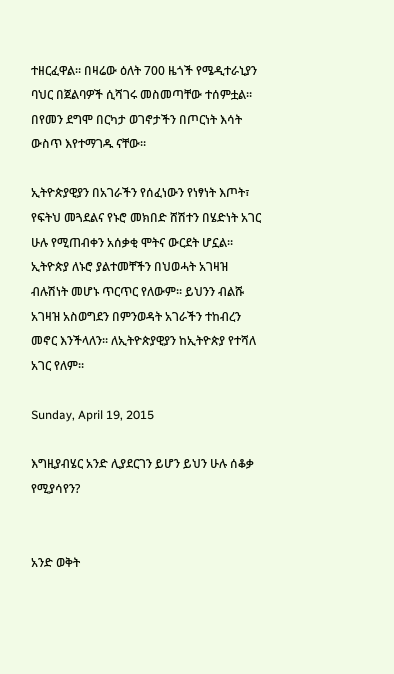ተዘርፈዋል። በዛሬው ዕለት 700 ዜጎች የሜዲተራኒያን ባህር በጀልባዎች ሲሻገሩ መስመጣቸው ተሰምቷል። በየመን ደግሞ በርካታ ወገኖታችን በጦርነት እሳት ውስጥ እየተማገዱ ናቸው።

ኢትዮጵያዊያን በአገራችን የሰፈነውን የነፃነት እጦት፣ የፍትህ መጓደልና የኑሮ መክበድ ሸሽተን በሄድነት አገር ሁሉ የሚጠብቀን አሰቃቂ ሞትና ውርደት ሆኗል። ኢትዮጵያ ለኑሮ ያልተመቸችን በህወሓት አገዛዝ ብሉሽነት መሆኑ ጥርጥር የለውም። ይህንን ብልሹ አገዛዝ አስወግደን በምንወዳት አገራችን ተከብረን መኖር እንችላለን። ለኢትዮጵያዊያን ከኢትዮጵያ የተሻለ አገር የለም።

Sunday, April 19, 2015

እግዚያብሄር አንድ ሊያደርገን ይሆን ይህን ሁሉ ሰቆቃ የሚያሳየን?


አንድ ወቅት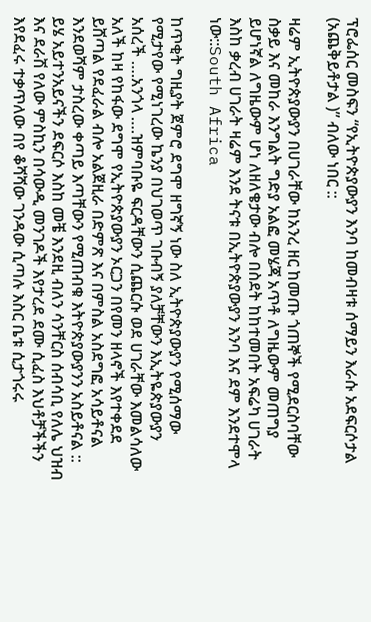ፕሮፌሰር መስፍን “የኢትዮጵያውያን እንባ ከመብዛቱ ሰማይን እራሱ አደፍርሶታል (አጨቅይቶታል )” ብለው ነበር ::

ዛሬም ኢትዮጵያውያን በሀገራቸው ከአንረ ዘር ከመጡ ጎጠኞች የሚደርስባቸው ስቃይ እና መከራ እንግልት ግድያ አልፎ መሄጃ አጥቶ ለግዜውም መጠግያ ይሆነኛል ለግዜውም ሆነ ለዘለቄታው ብሎ በስደት ከከተመበት አፍሬካ ሀገራት እስከ ቃረብ ሀገራት ዛሬም እንደ ትናቱ በኢትዮጵያውያን እንባ እና ደም እንደተሞላ ነው::South Africa

ከጥቂት ግዚያት ጀምሮ ደግሞ ዘግኛኝ ነው ስለ ኢትዮጵያውያን የሚሰማው የሚታየው የሚነገረው ኬንያ በህገወጥ ገቡብኝ ያለቻቸውን እኢትዬጵያውያን አሰረች ….አንጎላ ….ዝምባቡዬ ፍርዳቸውን ሲጨርሱ ወደ ሀገራቸው እመልሳለው አለች ከዛ የከፋው ደግሞ የኢትዮጵያውያን ኦርጋን በየመን ዘላኖች እየተቀደደ ይሸጣል የደፈራል ብሎ አልጀዚራ በድምጽ እና በምስል አስደግፎ አሳይቶናል እንደወሻም ታስረው ቀጣይ እጣቸውን የሚጠብቁ እትዮጵያውያንን አስይቶናል :: ይሄ አይተንአይናችን ደፍርሶ እስከ መቼ እንደዚ ብለን ሳንቸርስ ሰብሳቢ የለሌ ህዝብ እና ደራሽ የለው ምስኪን በሳውዲ መንገዶች እየታረደ ደሙ ሲፈስ እህቶቻችችን እየደፈሩ ተቃጥለው በየ ቆሻሻው ገንዳው ሲጣሉ እስር ቤቱ ሲታጎሩሩ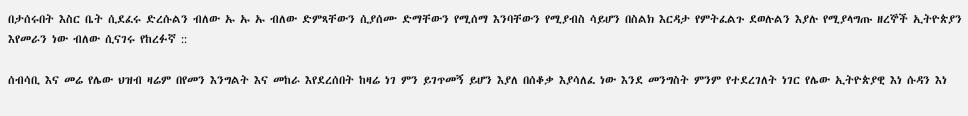በታሰሩበት እስር ቤት ሲደፈሩ ድረሱልን ብለው ኡ ኡ ኡ ብለው ድምጻቸውን ሲያሰሙ ድማቸውን የሚሰማ እንባቸውን የሚያብስ ሳይሆን በስልክ እርዳታ የምትፈልጉ ደወሉልን እያሉ የሚያላግጡ ዘረኞች ኢትዮጵያን እየመራን ነው ብለው ሲናገሩ የከረፉኛ ::

ሰብሳቢ እና መሬ የሌው ህዝብ ዛሬም በየመን እንግልት እና መከራ እየደረሰበት ከዛሬ ነገ ምን ይገጥመኝ ይሆን እያለ በሰቆቃ እያሳለፈ ነው እንደ መንግስት ምንም የተደረገለት ነገር የሌው ኢትዮጵያዊ እነ ሱዳን እነ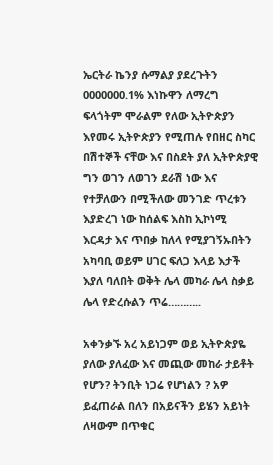ኤርትራ ኬንያ ሱማልያ ያደረጉትን 0000000.1% እነኩዋን ለማረግ ፍላጎትም ሞራልም የለው ኢትዮጵያን እየመሩ ኢትዮጵያን የሚጠሉ የበዘር ስካር በሽተኞች ናቸው እና በስደት ያለ ኢትዮጵያዊ ግን ወገን ለወገን ደራሽ ነው እና የተቻለውን በሚችለው መንገድ ጥረቱን እያድረገ ነው ከሰልፍ እስከ ኢኮነሚ እርዳታ እና ጥበቃ ከለላ የሚያገኝኡበትን አካባቢ ወይም ሀገር ፍለጋ እላይ እታች እያለ ባለበት ወቅት ሌላ መካራ ሌላ ስቃይ ሌላ የድረሱልን ጥሬ………..

አቀንቃኙ አረ አይነጋም ወይ ኢትዮጵያዬ ያለው ያለፈው እና መጪው መከራ ታይቶት የሆን? ትንቢት ነጋሬ የሆነልን ? አዎ ይፈጠራል በለን በአይናችን ይሄን አይነት ለዛውም በጥቁር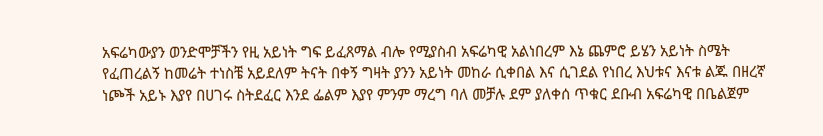አፍሬካውያን ወንድሞቻችን የዚ አይነት ግፍ ይፈጸማል ብሎ የሚያስብ አፍሬካዊ አልነበረም እኔ ጨምሮ ይሄን አይነት ስሜት የፈጠረልኝ ከመሬት ተነስቼ አይደለም ትናት በቀኝ ግዛት ያንን አይነት መከራ ሲቀበል እና ሲገደል የነበረ እህቱና እናቱ ልጁ በዘረኛ ነጮች አይኑ እያየ በሀገሩ ስትደፈር እንደ ፌልም እያየ ምንም ማረግ ባለ መቻሉ ደም ያለቀሰ ጥቁር ደቡብ አፍሬካዊ በቤልጀም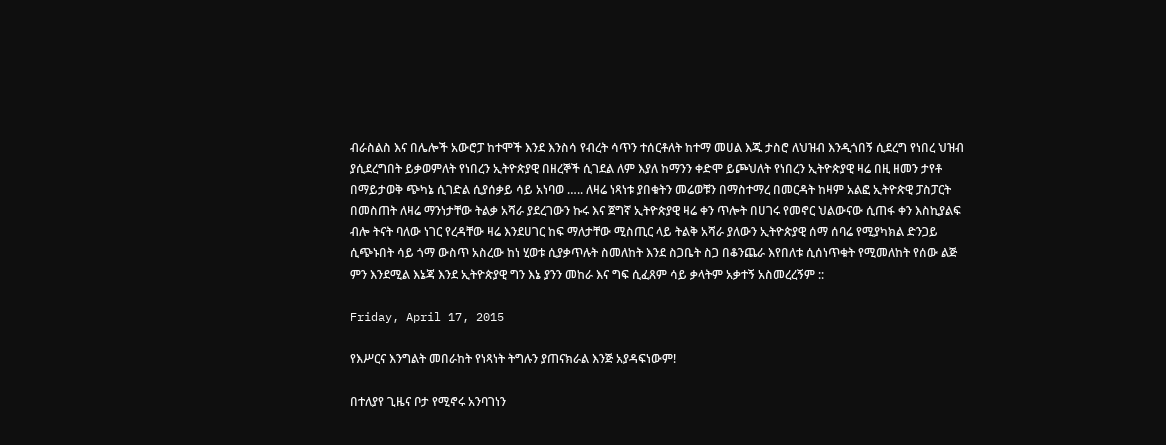ብራስልስ እና በሌሎች አውሮፓ ከተሞች እንደ እንስሳ የብረት ሳጥን ተሰርቶለት ከተማ መሀል እጁ ታስሮ ለህዝብ እንዲጎበኝ ሲደረግ የነበረ ህዝብ ያሲደረግበት ይቃወምለት የነበረን ኢትዮጵያዊ በዘረኞች ሲገደል ለም እያለ ከማንን ቀድሞ ይጮህለት የነበረን ኢትዮጵያዊ ዛሬ በዚ ዘመን ታየቶ በማይታወቅ ጭካኔ ሲገድል ሲያሰቃይ ሳይ አነባወ ….. ለዛሬ ነጻነቱ ያበቁትን መሬወቹን በማስተማረ በመርዳት ከዛም አልፎ ኢትዮጵዊ ፓስፓርት በመስጠት ለዛሬ ማንነታቸው ትልቃ አሻራ ያደረገውን ኩሩ እና ጀግኛ ኢትዮጵያዊ ዛሬ ቀን ጥሎት በሀገሩ የመኖር ህልውናው ሲጠፋ ቀን እስኪያልፍ ብሎ ትናት ባለው ነገር የረዳቸው ዛሬ እንደሀገር ከፍ ማለታቸው ሚስጢር ላይ ትልቅ አሻራ ያለውን ኢትዮጵያዊ ሰማ ሰባሬ የሚያካክል ድንጋይ ሲጭኑበት ሳይ ጎማ ውስጥ አስረው ከነ ሂወቱ ሲያቃጥሉት ስመለከት እንደ ስጋቤት ስጋ በቆንጨራ እየበለቱ ሲሰነጥቁት የሚመለከት የሰው ልጅ ምን እንደሚል እኔጃ እንደ ኢትዮጵያዊ ግን እኔ ያንን መከራ እና ግፍ ሲፈጸም ሳይ ቃላትም አቃተኝ አስመረረኝም ::

Friday, April 17, 2015

የእሥርና እንግልት መበራከት የነጻነት ትግሉን ያጠናክራል እንጅ አያዳፍነውም!

በተለያየ ጊዜና ቦታ የሚኖሩ አንባገነን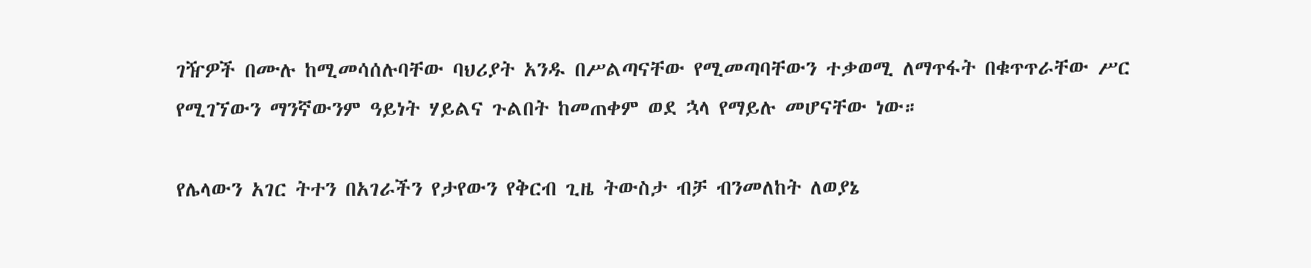ገዥዎች በሙሉ ከሚመሳሰሉባቸው ባህሪያት አንዱ በሥልጣናቸው የሚመጣባቸውን ተቃወሚ ለማጥፋት በቁጥጥራቸው ሥር የሚገኘውን ማንኛውንም ዓይነት ሃይልና ጉልበት ከመጠቀም ወደ ኋላ የማይሉ መሆናቸው ነው።

የሌላውን አገር ትተን በአገራችን የታየውን የቅርብ ጊዜ ትውስታ ብቻ ብንመለከት ለወያኔ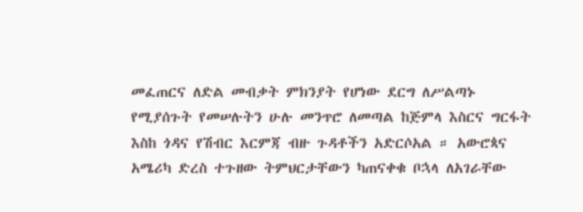መፈጠርና ለድል መብቃት ምክንያት የሆነው ደርግ ለሥልጣኑ የሚያሰጉት የመሠሉትን ሁሉ መንጥሮ ለመጣል ከጅምላ እስርና ግርፋት እስከ ጎዳና የሽብር እርምጃ ብዙ ጉዳቶችን አድርሶአል ። አውሮጳና አሜሪካ ድረስ ተጉዘው ትምህርታቸውን ካጠናቀቁ ቦኋላ ለአገራቸው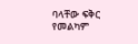ባላቸው ፍቅር የመልካም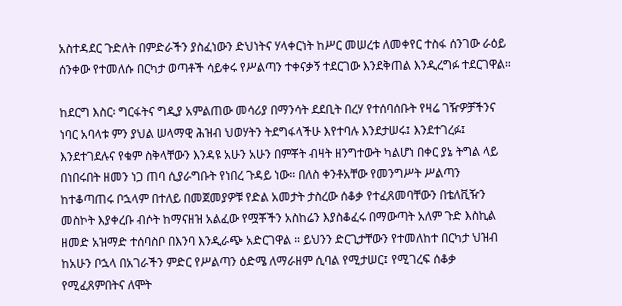አስተዳደር ጉድለት በምድራችን ያስፈነውን ድህነትና ሃላቀርነት ከሥር መሠረቱ ለመቀየር ተስፋ ሰንገው ራዕይ ሰንቀው የተመለሱ በርካታ ወጣቶች ሳይቀሩ የሥልጣን ተቀናቃኝ ተደርገው እንደቅጠል እንዲረግፉ ተደርገዋል።

ከደርግ እስር፡ ግርፋትና ግዲያ አምልጠው መሳሪያ በማንሳት ደደቢት በረሃ የተሰባሰቡት የዛሬ ገዥዎቻችንና ነባር አባላቱ ምን ያህል ሠላማዊ ሕዝብ ህወሃትን ትደግፋላችሁ እየተባሉ እንደታሠሩ፤ እንደተገረፉ፤ እንደተገደሉና የቁም ስቅላቸውን እንዳዩ አሁን አሁን በምቾት ብዛት ዘንግተውት ካልሆነ በቀር ያኔ ትግል ላይ በነበሩበት ዘመን ነጋ ጠባ ሲያራግቡት የነበረ ጉዳይ ነው። በለስ ቀንቶአቸው የመንግሥት ሥልጣን ከተቆጣጠሩ ቦኋላም በተለይ በመጀመያዎቹ የድል አመታት ታስረው ሰቆቃ የተፈጸመባቸውን በቴለቪዥን መስኮት እያቀረቡ ብሶት ከማናዘዝ አልፈው የሟቾችን አስከሬን እያስቆፈሩ በማውጣት አለም ጉድ እስኪል ዘመድ አዝማድ ተሰባስቦ በእንባ እንዲራጭ አድርገዋል ። ይህንን ድርጊታቸውን የተመለከተ በርካታ ህዝብ ከአሁን ቦኋላ በአገራችን ምድር የሥልጣን ዕድሜ ለማራዘም ሲባል የሚታሠር፤ የሚገረፍ ሰቆቃ የሚፈጸምበትና ለሞት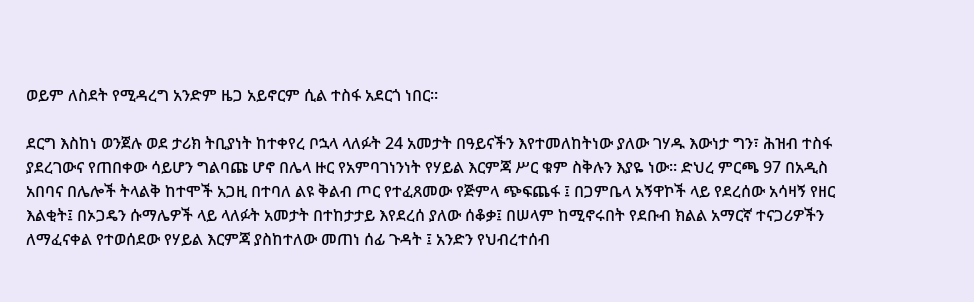ወይም ለስደት የሚዳረግ አንድም ዜጋ አይኖርም ሲል ተስፋ አደርጎ ነበር።

ደርግ እስከነ ወንጀሉ ወደ ታሪክ ትቢያነት ከተቀየረ ቦኋላ ላለፉት 24 አመታት በዓይናችን እየተመለከትነው ያለው ገሃዱ እውነታ ግን፣ ሕዝብ ተስፋ ያደረገውና የጠበቀው ሳይሆን ግልባጩ ሆኖ በሌላ ዙር የአምባገነንነት የሃይል እርምጃ ሥር ቁም ስቅሉን እያዬ ነው። ድህረ ምርጫ 97 በአዲስ አበባና በሌሎች ትላልቅ ከተሞች አጋዚ በተባለ ልዩ ቅልብ ጦር የተፈጸመው የጅምላ ጭፍጨፋ ፤ በጋምቤላ አኝዋኮች ላይ የደረሰው አሳዛኝ የዘር እልቂት፤ በኦጋዴን ሱማሌዎች ላይ ላለፉት አመታት በተከታታይ እየደረሰ ያለው ሰቆቃ፤ በሠላም ከሚኖሩበት የደቡብ ክልል አማርኛ ተናጋሪዎችን ለማፈናቀል የተወሰደው የሃይል እርምጃ ያስከተለው መጠነ ሰፊ ጉዳት ፤ አንድን የህብረተሰብ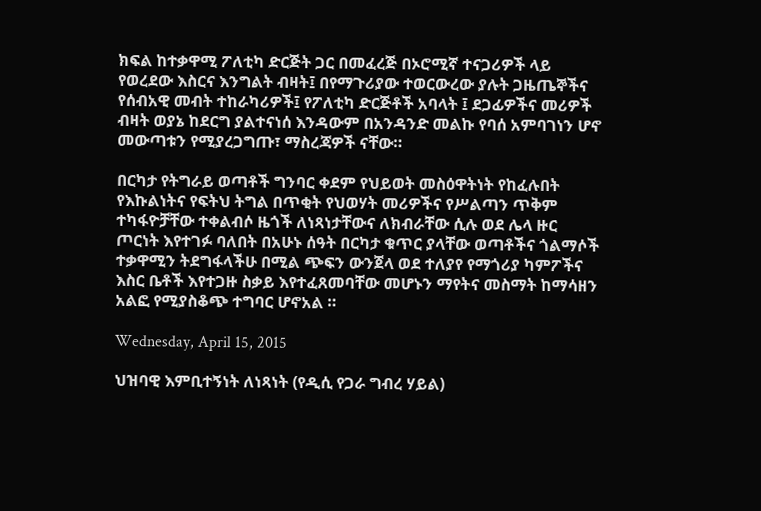ክፍል ከተቃዋሚ ፖለቲካ ድርጅት ጋር በመፈረጅ በኦሮሚኛ ተናጋሪዎች ላይ የወረደው እስርና እንግልት ብዛት፤ በየማጉሪያው ተወርውረው ያሉት ጋዜጤኞችና የሰብአዊ መብት ተከራካሪዎች፤ የፖለቲካ ድርጅቶች አባላት ፤ ደጋፊዎችና መሪዎች ብዛት ወያኔ ከደርግ ያልተናነሰ እንዳውም በአንዳንድ መልኩ የባሰ አምባገነን ሆኖ መውጣቱን የሚያረጋግጡ፣ ማስረጃዎች ናቸው።

በርካታ የትግራይ ወጣቶች ግንባር ቀደም የህይወት መስዕዋትነት የከፈሉበት የእኩልነትና የፍትህ ትግል በጥቂት የህወሃት መሪዎችና የሥልጣን ጥቅም ተካፋዮቻቸው ተቀልብሶ ዜጎች ለነጻነታቸውና ለክብራቸው ሲሉ ወደ ሌላ ዙር ጦርነት እየተገፉ ባለበት በአሁኑ ሰዓት በርካታ ቁጥር ያላቸው ወጣቶችና ጎልማሶች ተቃዋሚን ትደግፋላችሁ በሚል ጭፍን ውንጀላ ወደ ተለያየ የማጎሪያ ካምፖችና እስር ቤቶች እየተጋዙ ስቃይ እየተፈጸመባቸው መሆኑን ማየትና መስማት ከማሳዘን አልፎ የሚያስቆጭ ተግባር ሆኖአል ።

Wednesday, April 15, 2015

ህዝባዊ እምቢተኝነት ለነጻነት (የዲሲ የጋራ ግብረ ሃይል)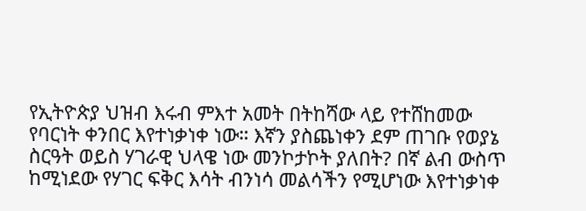የኢትዮጵያ ህዝብ እሩብ ምእተ አመት በትከሻው ላይ የተሸከመው የባርነት ቀንበር እየተነቃነቀ ነው። እኛን ያስጨነቀን ደም ጠገቡ የወያኔ ስርዓት ወይስ ሃገራዊ ህላዌ ነው መንኮታኮት ያለበት? በኛ ልብ ውስጥ ከሚነደው የሃገር ፍቅር እሳት ብንነሳ መልሳችን የሚሆነው እየተነቃነቀ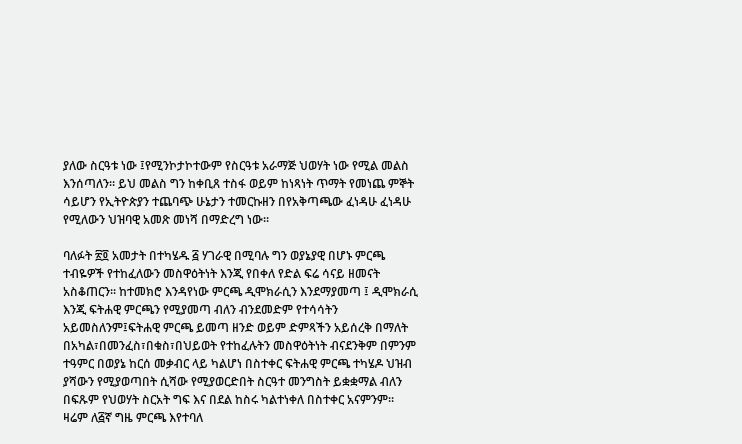ያለው ስርዓቱ ነው ፤የሚንኮታኮተውም የስርዓቱ አራማጅ ህወሃት ነው የሚል መልስ እንሰጣለን። ይህ መልስ ግን ከቀቢጸ ተስፋ ወይም ከነጻነት ጥማት የመነጨ ምኞት ሳይሆን የኢትዮጵያን ተጨባጭ ሁኔታን ተመርኩዘን በየአቅጣጫው ፈነዳሁ ፈነዳሁ የሚለውን ህዝባዊ አመጽ መነሻ በማድረግ ነው።

ባለፉት ፳፬ አመታት በተካሄዱ ፭ ሃገራዊ በሚባሉ ግን ወያኔያዊ በሆኑ ምርጫ ተብዬዎች የተከፈለውን መስዋዕትነት እንጂ የበቀለ የድል ፍሬ ሳናይ ዘመናት አስቆጠርን። ከተመክሮ እንዳየነው ምርጫ ዲሞክራሲን እንደማያመጣ ፤ ዲሞክራሲ እንጂ ፍትሐዊ ምርጫን የሚያመጣ ብለን ብንደመድም የተሳሳትን አይመስለንም፤ፍትሐዊ ምርጫ ይመጣ ዘንድ ወይም ድምጻችን አይሰረቅ በማለት በአካል፣በመንፈስ፣በቁስ፣በህይወት የተከፈሉትን መስዋዕትነት ብናደንቅም በምንም ተዓምር በወያኔ ከርሰ መቃብር ላይ ካልሆነ በስተቀር ፍትሐዊ ምርጫ ተካሄዶ ህዝብ ያሻውን የሚያወጣበት ሲሻው የሚያወርድበት ስርዓተ መንግስት ይቋቋማል ብለን በፍጹም የህወሃት ስርአት ግፍ እና በደል ከስሩ ካልተነቀለ በስተቀር አናምንም። ዛሬም ለ፭ኛ ግዜ ምርጫ እየተባለ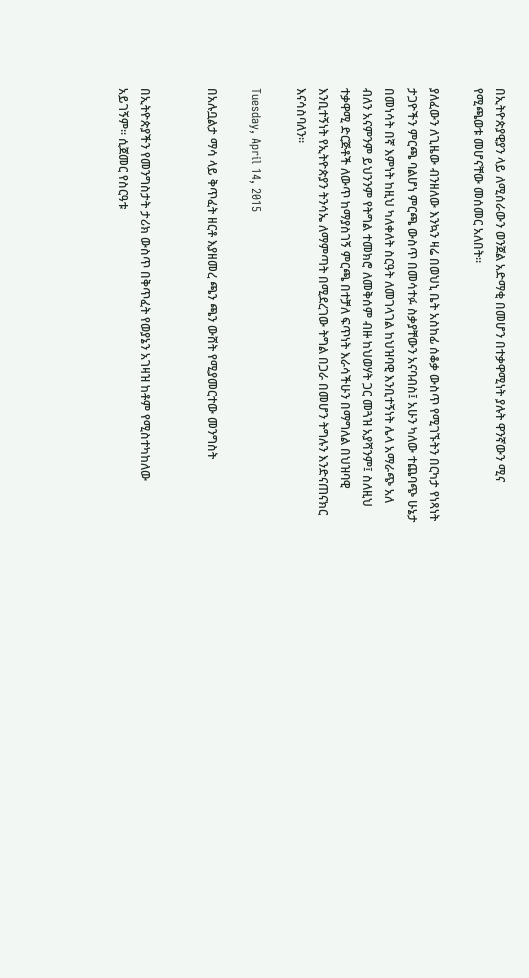በኢትዮጵያዊያን ላይ ለሚሰራውን ወንጀል አድማቂ በመሆን በተቃዋሚነት ያሉት ዋንኛውን ሚና የሚጫወቱ መሆናቸው መሰመር አለበት።

ያለፈውን ለጊዜው ብንዘለው እንኳን ዛሬ በወህኒ ቤት አስከፊ ሰቆቃ ውስጥ የሚገኙትን በርካታ የነጻነት ታጋዮችን ምርጫ ባልሆነ ምርጫ ውስጥ በመሳተፉ ስቃያቸውን አናባብስ፤ አሁን ካለው ተጨባጭ ሁኔታ በመነሳት በኛ እምነት ከዚህ ካለቀለት ስርዓት ለመገላገል ከህዝባዊ እንቢተኝነት ሌላ አማራጭ አለ ብለን አናምንም ይህንንም የትግል ተመክሮ ለመቅሰም ብዙ ከህወሃት ጋር መጓዝ አያሻንም፤ ስለዚህ ተቃዋሚ ድርጅቶች ለውጥ ከማያስገኝ ምርጫ በተቻለ ፍጥነት እራሳችሁን በማግለል በህዝባዊ እንቢተኝነት የኢትዮጵያን ትንሳኤ ለማምጣት በሚደረገው ትግል በጋራ በመሆን ትግሉን እንድናጠናክር እናሳስባለን።

Tuesday, April 14, 2015

በአሉቧልታ ማሳ ላይ ቅጥፈት ዘርቶ እያዘመረ ጫን ጫን ውሸት የሚያመርተው መንግስት


በኢትዮጵያችን የመንግስታት ታሪክ ውስጥ በቅጥፈት የወያኔን አገዛዝ ከቶም የሚስተካከለው አይገኝም፡፡ ሲጀመር የስርዓቱ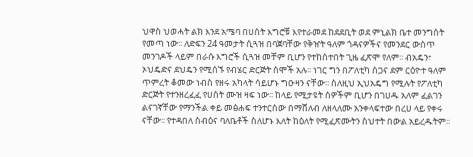ህዋስ ህወሓት ልክ እንደ አሜባ በሀሰት እግሮቹ እየተራመደ ከደደቢት ወደ ምኒልክ ቤተ መንግስት የመጣ ነው፡፡ ለድፍን 24 ዓመታት ሲጓዝ በባጀባቸው የቅዠት ዓለም ጎዳናዎችና የመንደር ውስጥ መንገዶች ላይም በራሱ እግሮች ሲጓዝ መቸም ቢሆን የተከሰተበት ጊዜ ፈጽሞ የለም፡፡ ብአዴን፣ ኦህዴድና ደህዴን የሚሰኙ የብሄር ድርጅት ስሞች አሉ፡፡ ነገር ግን በፖለቲካ ስጋና ደም ርዕዮተ ዓለም ጥምረት ቆመው ነብስ የዘሩ አካላት ሳይሆኑ ግዑዛን ናቸው፡፡ ስለዚህ ኢህአዴግ የሚሉት የፖለቲካ ድርጅት የተንዘረፈፈ የሀሰት ሙዝ ዛፍ ነው፡፡ ከላይ የሚታዩት ሰዎችም ቢሆን በገሀዱ አለም ፈልገን ልናገኛቸው የማንችል ቀይ መፅሐፍ ተንተርሰው በማሸለብ ለዘላለሙ አንቀላፍተው በረሀ ላይ የቀሩ ናቸው፡፡ የተዳበለ ስብዕና ባለቤቶች ስለሆኑ እለት ከዕለት የሚፈጽሙትን ስህተት በውል አይረዱትም፡፡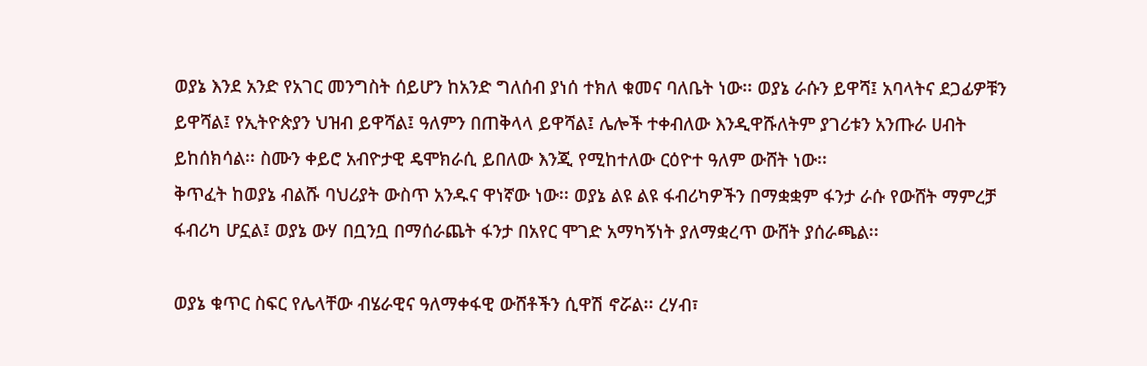ወያኔ እንደ አንድ የአገር መንግስት ሰይሆን ከአንድ ግለሰብ ያነሰ ተክለ ቁመና ባለቤት ነው፡፡ ወያኔ ራሱን ይዋሻ፤ አባላትና ደጋፊዎቹን ይዋሻል፤ የኢትዮጵያን ህዝብ ይዋሻል፤ ዓለምን በጠቅላላ ይዋሻል፤ ሌሎች ተቀብለው እንዲዋሹለትም ያገሪቱን አንጡራ ሀብት ይከሰክሳል፡፡ ስሙን ቀይሮ አብዮታዊ ዴሞክራሲ ይበለው እንጂ የሚከተለው ርዕዮተ ዓለም ውሸት ነው፡፡
ቅጥፈት ከወያኔ ብልሹ ባህሪያት ውስጥ አንዱና ዋነኛው ነው፡፡ ወያኔ ልዩ ልዩ ፋብሪካዎችን በማቋቋም ፋንታ ራሱ የውሸት ማምረቻ ፋብሪካ ሆኗል፤ ወያኔ ውሃ በቧንቧ በማሰራጨት ፋንታ በአየር ሞገድ አማካኝነት ያለማቋረጥ ውሸት ያሰራጫል፡፡

ወያኔ ቁጥር ስፍር የሌላቸው ብሄራዊና ዓለማቀፋዊ ውሸቶችን ሲዋሽ ኖሯል፡፡ ረሃብ፣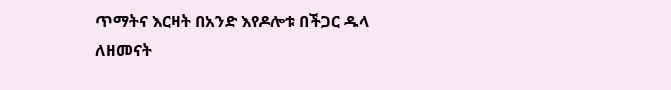ጥማትና እርዛት በአንድ እየዶሎቱ በችጋር ዱላ ለዘመናት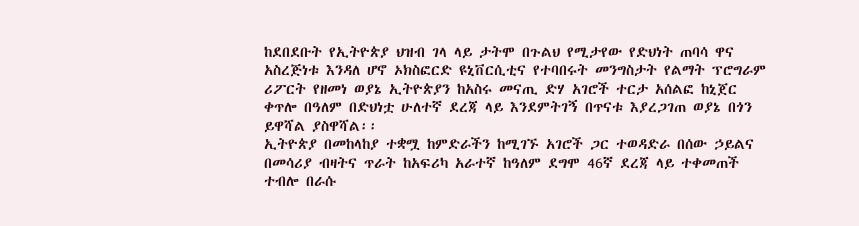ከደበደቡት የኢትዮጵያ ህዝብ ገላ ላይ ታትሞ በጉልህ የሚታየው የድህነት ጠባሳ ዋና አስረጅነቱ እንዳለ ሆኖ ኦክስፎርድ ዩኒቨርሲቲና የተባበሩት መንግስታት የልማት ፕሮግራም ሪፖርት የዘመነ ወያኔ ኢትዮጵያን ከአስሩ መናጢ ድሃ አገሮች ተርታ አሰልፎ ከኒጀር ቀጥሎ በዓለም በድህነቷ ሁለተኛ ደረጃ ላይ እንደምትገኝ በጥናቱ እያረጋገጠ ወያኔ በጎን ይዋሻል ያስዋሻል፡፡
ኢትዮጵያ በመከላከያ ተቋሟ ከምድራችን ከሚገኙ አገሮች ጋር ተወዳድራ በሰው ኃይልና በመሳሪያ ብዛትና ጥራት ከአፍሪካ አራተኛ ከዓለም ደግሞ 46ኛ ደረጃ ላይ ተቀመጠች ተብሎ በራሱ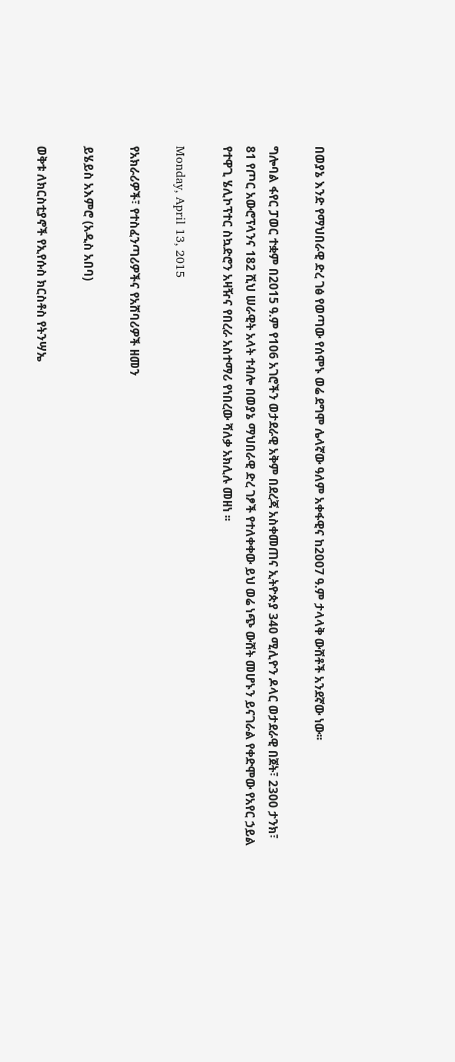በወያኔ እንድ የማህበራዊ ድረ ገፅ የወጣው የሰሞኑ ወሬ ደግሞ ሌላኛው ዓለም አቀፋዊና ከ2007 ዓ.ም ታላላቅ ውሸቶች አንደኛው ነው፡፡

ግሎባል ፋየር ፓወር ተቋም በ2015 ዓ.ም የ106 አገሮችን ወታደራዊ አቅም በደረጃ አስቀመጠና ኢትዮጵያ 340 ሚሊዮን ዶላር ወታደራዊ በጀት፣ 2300 ታንክ፣ 81 የጦር አውሮፕላንና 182 ሺህ ሠራዊት አላት ተብሎ በወያኔ ማህበራዊ ድረ ገፆች የተለቀቀው ይህ ወሬ ነጭ ውሸት መሆኑን ይናገራል የቀድሞው የአየር ኃይል የተዋጊ ሄሊኮፕተር ስኳድሮን አዛዥና የበረራ አስተማሪ የነበረው ሻለቃ አክሊሉ መዘነ ፡፡

Monday, April 13, 2015

የአክራሪዎች፣ የተስፈንጣሪዎችና የአሸባሪዎች ዘመን

ይሄይስ አእምሮ (አዲስ አበባ)

ወቅቱ ለክርስቲያኖች የኢየሱስ ክርስቶስ የትንሣኤ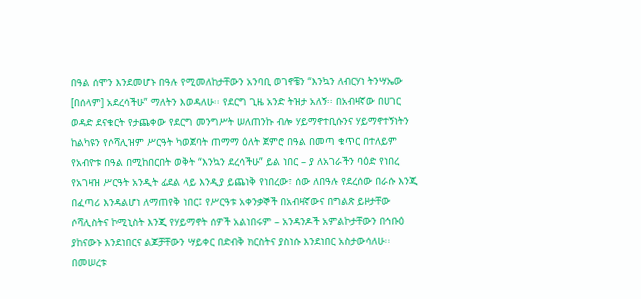በዓል ሰሞን እንደመሆኑ በዓሉ የሚመለከታቸውን አንባቢ ወገኖቼን “እንኳን ለብርሃነ ትንሣኤው [በሰላም] አደረሳችሁ” ማለትን እወዳለሁ፡፡ የደርግ ጊዜ አንድ ትዝታ አለኝ፡፡ በአብዛኛው በሀገር ወዳድ ደናቁርት የታጨቀው የደርግ መንግሥት ሠለጠንኩ ብሎ ሃይማኖተቢሱንና ሃይማኖተኝነትን ከልካዩን የሶሻሊዝም ሥርዓት ካወጀባት ጠማማ ዕለት ጀምሮ በዓል በመጣ ቁጥር በተለይም የአብዮቱ በዓል በሚከበርበት ወቅት “እንኳን ደረሳችሁ” ይል ነበር – ያ ለአገራችን ባዕድ የነበረ የአገዛዝ ሥርዓት አንዲት ፊደል ላይ እንዲያ ይጨነቅ የነበረው፣ ሰው ለበዓሉ የደረሰው በራሱ እንጂ በፈጣሪ እንዳልሆነ ለማጠየቅ ነበር፤ የሥርዓቱ አቀንቃኞች በአብዛኛውና በግልጽ ይዞታቸው ሶሻሊስትና ኮሚኒስት እንጂ የሃይማኖት ሰዎች አልነበሩም – አንዳንዶች አምልኮታቸውን በኅቡዕ ያከናውኑ እንደነበርና ልጆቻቸውን ሣይቀር በድብቅ ክርስትና ያስነሱ እንደነበር አስታውሳለሁ፡፡ በመሠረቱ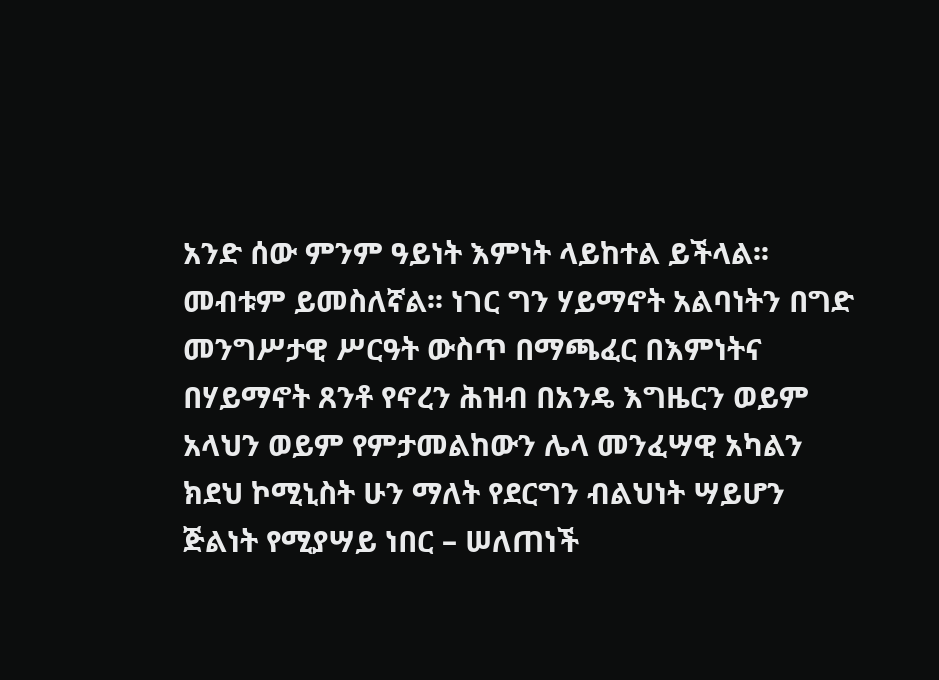አንድ ሰው ምንም ዓይነት እምነት ላይከተል ይችላል፡፡ መብቱም ይመስለኛል፡፡ ነገር ግን ሃይማኖት አልባነትን በግድ መንግሥታዊ ሥርዓት ውስጥ በማጫፈር በእምነትና በሃይማኖት ጸንቶ የኖረን ሕዝብ በአንዴ እግዜርን ወይም አላህን ወይም የምታመልከውን ሌላ መንፈሣዊ አካልን ክደህ ኮሚኒስት ሁን ማለት የደርግን ብልህነት ሣይሆን ጅልነት የሚያሣይ ነበር – ሠለጠነች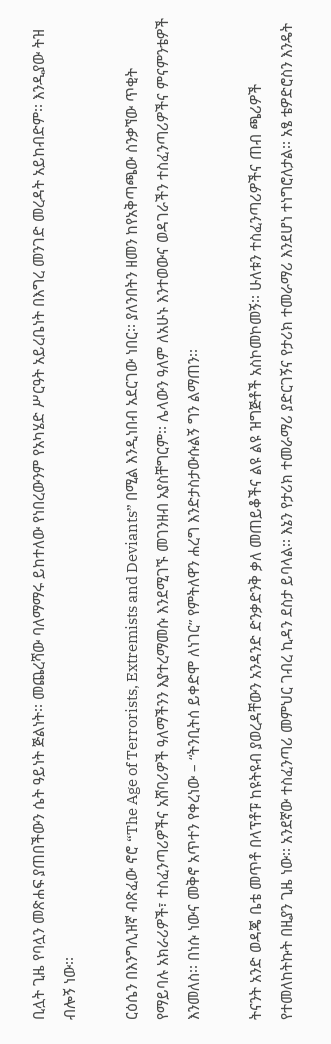ቢሏት ጊዜ የባሏን መጽሐፍ ያጠበችውን ሴት ዓይነት ጅልነት፡፡ መጨረሻው ባለማማሩ ይከተለው የነበረውንም የአካሄድ ሥርዓት አይረቤነት በእግረ መንገድ መረዳት አይከብድም፡፡ እንዲያው ትዝ ብሎኝ ነው፡፡

ርዕሴን በእንግሊዝኛ ብጽፈው ኖሮ “The Age of Terrorists, Extremists and Deviants” በሚል እንዲነበብ አደርገው ነበር፡፡ ያለንበትን ዘመን ከየአቅጣጫው ስንቃኘው ጥቂት የማይባሉ አክራሪዎች፣ ተስፈንጣሪዎችና አሸባሪዎች ዓለማችንን እያተረማመሱ እንደሚገኙ መገንዘብ አያስቸግርም፡፡ ሌላውን ዓለም ለአሁኑ እንተወውና ወዳገራችን ተስፈንጣሪዎችና ምናምንቴዎች እንመለስ፡፡ በነሱ ነውና መቅኖ አጥተን የቀረነው – “ትንቢትሰ ይቀድሞ ለነገር” የምትለዋን ሐረግ እንድታስታውሱልኝ ግን ልማጠን፡፡

ትናንት አንድ ወዳጄ ቤቴ መጥቶ በላፕቶፑ ከዩትዩብ ያወረዳቸውን አንዳንድ ድንቃድንቅ ቃለ መጠይቆችና ልዩ ልዩ ዝግጅቶች አስኮመኮመኝ፡፡ ሁለቱን ተስፈንጣሪዎችና ጠብ ጫሪዎች የተመለከትኩት በዚያን ጊዜ ነው፡፡ አንደኛው ተስፈንጣሪ መምህር ገብረ ኪዳን ደስታ ይባላል፡፡ እኔን የታሪክ ተመራማሪ ያድርገኝና የታሪክ ተመራማሪ እንደሆነ ተነግሮለታል፡፡ አፄ ቴዎድሮስን እንዴት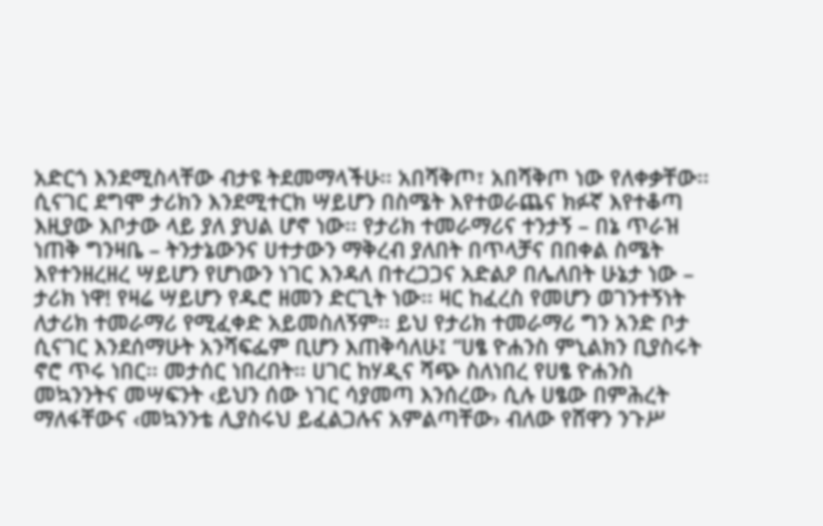አድርጎ እንደሚስላቸው ብታዩ ትደመማላችሁ፡፡ አበሻቅጦ፣ አበሻቅጦ ነው የለቀቃቸው፡፡ ሲናገር ደግሞ ታሪክን እንደሚተርክ ሣይሆን በስሜት እየተወራጨና ክፉኛ እየተቆጣ እዚያው እቦታው ላይ ያለ ያህል ሆኖ ነው፡፡ የታሪክ ተመራማሪና ተንታኝ – በኔ ጥራዝ ነጠቅ ግንዛቤ – ትንታኔውንና ሀተታውን ማቅረብ ያለበት በጥላቻና በበቀል ስሜት እየተንዘረዘረ ሣይሆን የሆነውን ነገር እንዳለ በተረጋጋና አድልዖ በሌለበት ሁኔታ ነው – ታሪክ ነዋ! የዛሬ ሣይሆን የዱሮ ዘመን ድርጊት ነው፡፡ ዛር ከፈረስ የመሆን ወገንተኝነት ለታሪክ ተመራማሪ የሚፈቀድ አይመስለኝም፡፡ ይህ የታሪክ ተመራማሪ ግን አንድ ቦታ ሲናገር እንደሰማሁት አንሻፍፌም ቢሆን እጠቅሳለሁ፤ “ሀፄ ዮሐንስ ምኒልክን ቢያስሩት ኖሮ ጥሩ ነበር፡፡ መታሰር ነበረበት፡፡ ሀገር ከሃዲና ሻጭ ስለነበረ የሀፄ ዮሐንስ መኳንንትና መሣፍንት ‹ይህን ሰው ነገር ሳያመጣ እንሰረው› ሲሉ ሀፄው በምሕረት ማለፋቸውና ‹መኳንንቴ ሊያስሩህ ይፈልጋሉና አምልጣቸው› ብለው የሸዋን ንጉሥ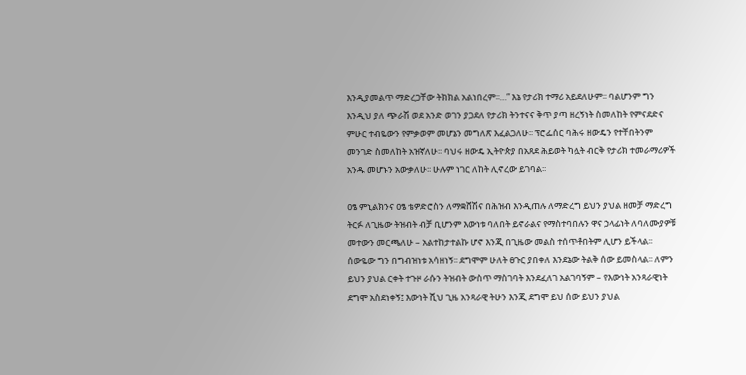እንዲያመልጥ ማድረጋቸው ትክክል አልነበረም፡፡…” እኔ የታሪክ ተማሪ አይደለሁም፡፡ ባልሆንም ግን እንዲህ ያለ ጭራሽ ወደ አንድ ወገን ያጋደለ የታሪክ ትንተናና ቅጥ ያጣ ዘረኝነት ስመለከት የምናደድና ምሁር ተብዬውን የምቃወም መሆኔን መግለጽ እፈልጋለሁ፡፡ ፕሮፌሰር ባሕሩ ዘውዴን የተቸበትንም መንገድ ስመለከት አዝኛለሁ፡፡ ባህሩ ዘውዴ ኢትዮጵያ በአጸደ ሕይወት ካሏት ብርቅ የታሪክ ተመራማሪዎች አንዱ መሆኑን አውቃለሁ፡፡ ሁሉም ነገር ለከት ሊኖረው ይገባል፡፡

ዐፄ ምኒልክንና ዐፄ ቴዎድሮስን ለማቋሸሽና በሕዝብ እንዲጠሉ ለማድረግ ይህን ያህል ዘመቻ ማድረግ ትርፉ ለጊዜው ትዝብት ብቻ ቢሆንም እውነቱ ባለበት ይኖራልና የማስተባበሉን ዋና ኃላፊነት ለባለሙያዎቹ መተውን መርጫለሁ – አልተከታተልኩ ሆኖ እንጂ በጊዜው መልስ ተሰጥቶበትም ሊሆን ይችላል፡፡ ሰውዬው ግን በግብዝነቱ አሳዘነኝ፡፡ ደግሞም ሁለት ፀጉር ያበቀለ እንደኔው ትልቅ ሰው ይመስላል፡፡ ለምን ይህን ያህል ርቀት ተጉዞ ራሱን ትዝብት ውስጥ ማስገባት እንደፈለገ አልገባኝም – የእውነት አንጻራዊነት ደግሞ አስደነቀኝ፤ እውነት ሺህ ጊዜ አንጻራዊ ትሁን እንጂ ደግሞ ይህ ሰው ይህን ያህል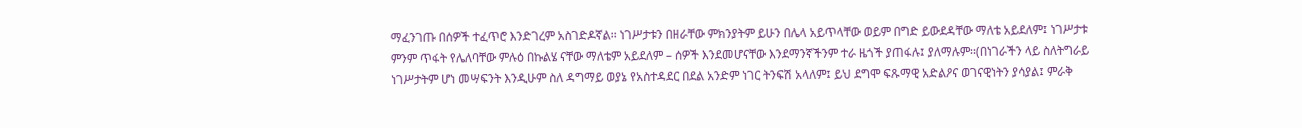ማፈንገጡ በሰዎች ተፈጥሮ እንድገረም አስገድዶኛል፡፡ ነገሥታቱን በዘራቸው ምክንያትም ይሁን በሌላ አይጥላቸው ወይም በግድ ይውደዳቸው ማለቴ አይደለም፤ ነገሥታቱ ምንም ጥፋት የሌለባቸው ምሉዕ በኩልሄ ናቸው ማለቴም አይደለም – ሰዎች እንደመሆናቸው እንደማንኛችንም ተራ ዜጎች ያጠፋሉ፤ ያለማሉም፡፡(በነገራችን ላይ ስለትግራይ ነገሥታትም ሆነ መሣፍንት እንዲሁም ስለ ዳግማይ ወያኔ የአስተዳደር በደል አንድም ነገር ትንፍሽ አላለም፤ ይህ ደግሞ ፍጹማዊ አድልዖና ወገናዊነትን ያሳያል፤ ምራቅ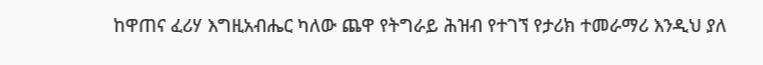ከዋጠና ፈሪሃ እግዚአብሔር ካለው ጨዋ የትግራይ ሕዝብ የተገኘ የታሪክ ተመራማሪ እንዲህ ያለ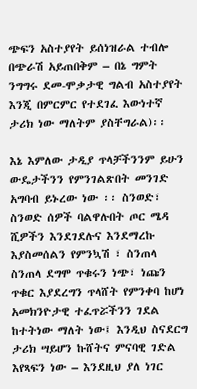ጭፍን አስተያየት ይሰነዝራል ተብሎ በጭራሽ አይጠበቅም – በኔ ግምት ንግግሩ ደመ-ሞቃታዊ ግልብ አስተያየት እንጂ በምርምር የተደገፈ እውነተኛ ታሪክ ነው ማለትም ያስቸግራል)፡፡

እኔ እምለው ታዲያ ጥላቻችንንም ይሁን ውዴታችንን የምንገልጽበት መንገድ አግባብ ይኑረው ነው ፡፡ ስንወድ፣ ስንወድ ሰዎች ባልዋሉበት ጦር ሜዳ ሺዎችን እንደገደሉና እንደማረኩ እያስመሰልን የምንኳሽ ፣ ስንጠላ ስንጠላ ደግሞ ጥቁሩን ነጭ፣ ነጩን ጥቁር እያደረግን ጥላሸት የምንቀባ ከሆነ አመክንዮታዊ ተፈጥሯችንን ገደል ከተትነው ማለት ነው፤ እንዲህ ስናደርግ ታሪክ ሣይሆን ኩሸትና ምናባዊ ገድል እየጻፍን ነው – እንደዚህ ያለ ነገር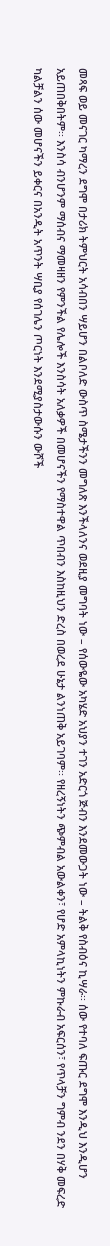መጻፍ ወይ መናገር ካማረን ደግሞ በታሪክ ትምህርት አሳብበን ሣይሆን በልቦለድ ውስጥ ስሜታችንን መግለጽ እንችላለንና ወደዚያ መግባት ነው – የሰውዬው አካሄድ አህያን ተገን አድርጎ ጅብን እንደመውጋት ነው – ትልቅ የስብዕና ኪሣራ፡፡ ሰው የተባለ ፍጡር ደግሞ እንዲህ እንዲሆን አይጠበቅበትም፡፡ እንስሳ ብንሆንም ማሰብና ማመዛዘን የምንችል የሌሎች እንስሳት አለቃዎች በመሆናችን የማስተዋል ጥበብን እስከዚህን ድረስ በወረደ ሁኔታ ልንነጠቅ አይገባም፡፡ የዘረኝነትን ጭምብል አውልቀን፣ የሆድ አምላኪነትን ምኩራብ አፍርሰን፣ የጥላቻን ግምብ ንደን በሃቅ መፍረድ ካልቻልን ሰው መሆናችን ይቀርና በአንዲት አጥንት ሣቢያ የሰገሌን ጦርነት እንደሚያስታውሱን ውሾች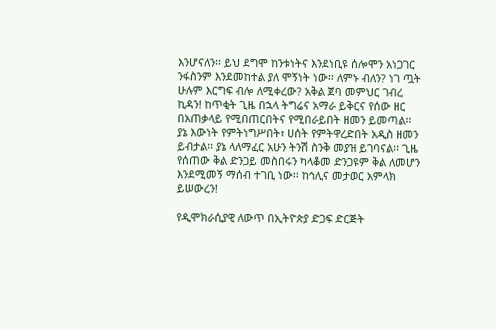እንሆናለን፡፡ ይህ ደግሞ ከንቱነትና እንደነቢዩ ሰሎሞን አነጋገር ንፋስንም እንደመከተል ያለ ሞኝነት ነው፡፡ ለምኑ ብለን? ነገ ጧት ሁሉም እርግፍ ብሎ ለሚቀረው? አቅል ጀባ መምህር ገብረ ኪዳን! ከጥቂት ጊዜ በኋላ ትግሬና አማራ ይቅርና የሰው ዘር በአጠቃላይ የሚበጠርበትና የሚበራይበት ዘመን ይመጣል፡፡ ያኔ እውነት የምትነግሥበት፣ ሀሰት የምትዋረድበት አዲስ ዘመን ይብታል፡፡ ያኔ ላለማፈር አሁን ትንሽ ስንቅ መያዝ ይገባናል፡፡ ጊዜ የሰጠው ቅል ድንጋይ መስበሩን ካላቆመ ድንጋዩም ቅል ለመሆን እንደሚመኝ ማሰብ ተገቢ ነው፡፡ ከኅሊና መታወር አምላክ ይሠውረን!

የዲሞክራሲያዊ ለውጥ በኢትዮጵያ ድጋፍ ድርጅት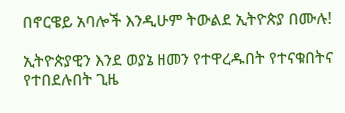በኖርዌይ አባሎች እንዲሁም ትውልደ ኢትዮጵያ በሙሉ!

ኢትዮጵያዊን እንደ ወያኔ ዘመን የተዋረዱበት የተናቁበትና የተበደሉበት ጊዜ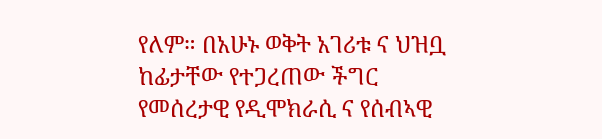የለም። በአሁኑ ወቅት አገሪቱ ና ህዝቧ ከፊታቸው የተጋረጠው ችግር የመሰረታዊ የዲሞክራሲ ና የሰብኣዊ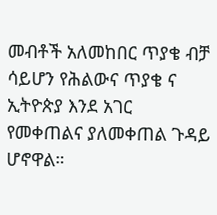መብቶች አለመከበር ጥያቄ ብቻ ሳይሆን የሕልውና ጥያቄ ና ኢትዮጵያ እንደ አገር የመቀጠልና ያለመቀጠል ጉዳይ ሆኖዋል።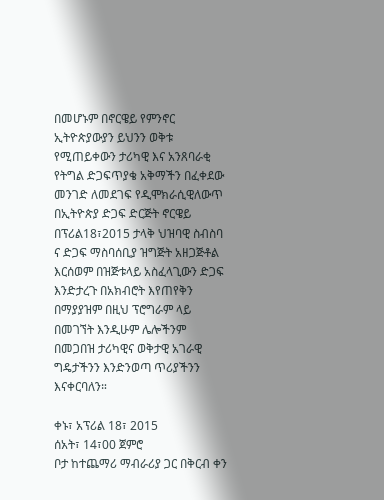በመሆኑም በኖርዌይ የምንኖር ኢትዮጵያውያን ይህንን ወቅቱ የሚጠይቀውን ታሪካዊ እና አንጸባራቂ የትግል ድጋፍጥያቄ አቅማችን በፈቀደው መንገድ ለመደገፍ የዲሞክራሲዊለውጥ በኢትዮጵያ ድጋፍ ድርጅት ኖርዌይ በፕሪል18፣2015 ታላቅ ህዝባዊ ስብስባ ና ድጋፍ ማስባሰቢያ ዝግጅት አዘጋጅቶል እርሰወም በዝጅቱላይ አስፈላጊውን ድጋፍ እንድታረጉ በአክብሮት እየጠየቅን በማያያዝም በዚህ ፕሮግራም ላይ በመገኘት እንዲሁም ሌሎችንም በመጋበዝ ታሪካዊና ወቅታዊ አገራዊ ግዴታችንን እንድንወጣ ጥሪያችንን እናቀርባለን።

ቀኑ፣ አፕሪል 18፣ 2015
ሰአት፣ 14፣00 ጀምሮ
ቦታ ከተጨማሪ ማብራሪያ ጋር በቅርብ ቀን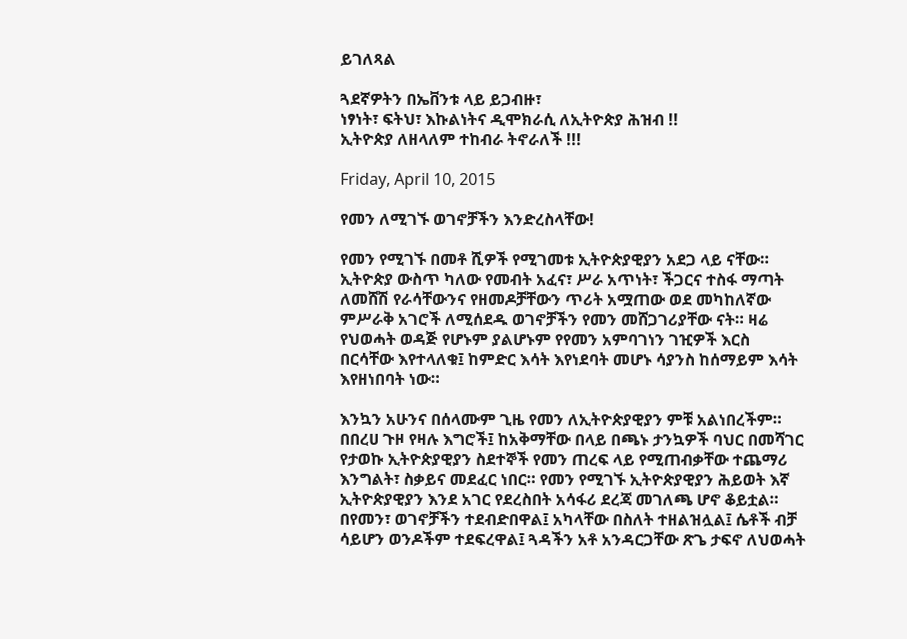ይገለጻል

ጓደኛዎትን በኤቨንቱ ላይ ይጋብዙ፣
ነፃነት፣ ፍትህ፣ እኩልነትና ዲሞክራሲ ለኢትዮጵያ ሕዝብ !!
ኢትዮጵያ ለዘላለም ተከብራ ትኖራለች !!!

Friday, April 10, 2015

የመን ለሚገኙ ወገኖቻችን እንድረስላቸው!

የመን የሚገኙ በመቶ ሺዎች የሚገመቱ ኢትዮጵያዊያን አደጋ ላይ ናቸው። ኢትዮጵያ ውስጥ ካለው የመብት አፈና፣ ሥራ አጥነት፣ ችጋርና ተስፋ ማጣት ለመሸሽ የራሳቸውንና የዘመዶቻቸውን ጥሪት አሟጠው ወደ መካከለኛው ምሥራቅ አገሮች ለሚሰደዱ ወገኖቻችን የመን መሸጋገሪያቸው ናት። ዛሬ የህወሓት ወዳጅ የሆኑም ያልሆኑም የየመን አምባገነን ገዢዎች እርስ በርሳቸው እየተላለቁ፤ ከምድር እሳት እየነደባት መሆኑ ሳያንስ ከሰማይም እሳት እየዘነበባት ነው።

እንኳን አሁንና በሰላሙም ጊዜ የመን ለኢትዮጵያዊያን ምቹ አልነበረችም። በበረሀ ጉዞ የዛሉ እግሮች፤ ከአቅማቸው በላይ በጫኑ ታንኳዎች ባህር በመሻገር የታወኩ ኢትዮጵያዊያን ስደተኞች የመን ጠረፍ ላይ የሚጠብቃቸው ተጨማሪ እንግልት፣ ስቃይና መደፈር ነበር። የመን የሚገኙ ኢትዮጵያዊያን ሕይወት እኛ ኢትዮጵያዊያን እንደ አገር የደረስበት አሳፋሪ ደረጃ መገለጫ ሆኖ ቆይቷል። በየመን፣ ወገኖቻችን ተደብድበዋል፤ አካላቸው በስለት ተዘልዝሏል፤ ሴቶች ብቻ ሳይሆን ወንዶችም ተደፍረዋል፤ ጓዳችን አቶ አንዳርጋቸው ጽጌ ታፍኖ ለህወሓት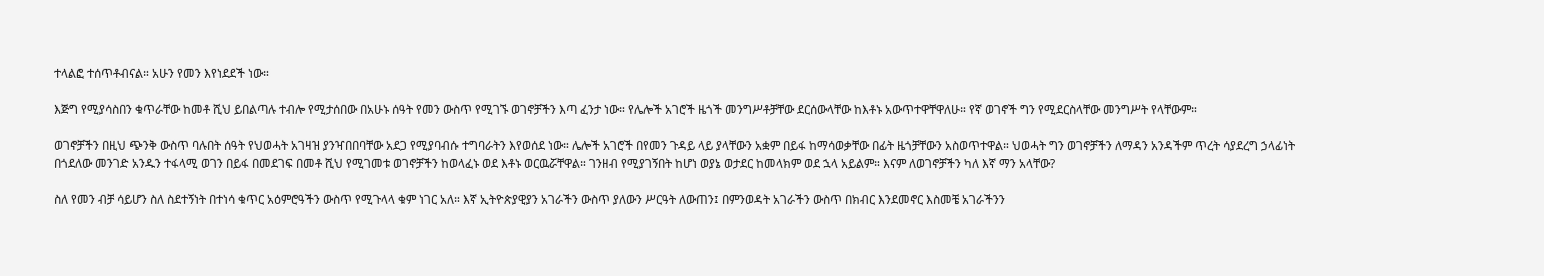ተላልፎ ተሰጥቶብናል። አሁን የመን እየነደደች ነው።

እጅግ የሚያሳስበን ቁጥራቸው ከመቶ ሺህ ይበልጣሉ ተብሎ የሚታሰበው በአሁኑ ሰዓት የመን ውስጥ የሚገኙ ወገኖቻችን እጣ ፈንታ ነው። የሌሎች አገሮች ዜጎች መንግሥቶቻቸው ደርሰውላቸው ከእቶኑ አውጥተዋቸዋለሁ። የኛ ወገኖች ግን የሚደርስላቸው መንግሥት የላቸውም።

ወገኖቻችን በዚህ ጭንቅ ውስጥ ባሉበት ሰዓት የህወሓት አገዛዝ ያንዣበበባቸው አደጋ የሚያባብሱ ተግባራትን እየወሰደ ነው። ሌሎች አገሮች በየመን ጉዳይ ላይ ያላቸውን አቋም በይፋ ከማሳወቃቸው በፊት ዜጎቻቸውን አስወጥተዋል። ህወሓት ግን ወገኖቻችን ለማዳን አንዳችም ጥረት ሳያደረግ ኃላፊነት በጎደለው መንገድ አንዱን ተፋላሚ ወገን በይፋ በመደገፍ በመቶ ሺህ የሚገመቱ ወገኖቻችን ከወላፈኑ ወደ እቶኑ ወርዉሯቸዋል። ገንዘብ የሚያገኝበት ከሆነ ወያኔ ወታደር ከመላክም ወደ ኋላ አይልም። እናም ለወገኖቻችን ካለ እኛ ማን አላቸው?

ስለ የመን ብቻ ሳይሆን ስለ ስደተኝነት በተነሳ ቁጥር አዕምሮዓችን ውስጥ የሚጉላላ ቁም ነገር አለ። እኛ ኢትዮጵያዊያን አገራችን ውስጥ ያለውን ሥርዓት ለውጠን፤ በምንወዳት አገራችን ውስጥ በክብር እንደመኖር እስመቼ አገራችንን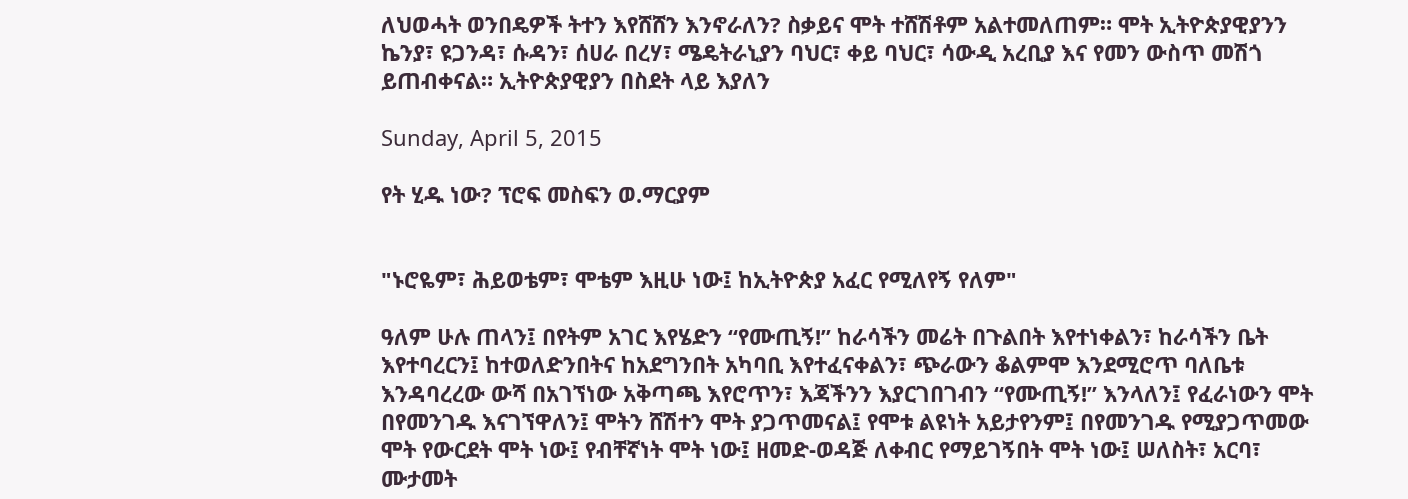ለህወሓት ወንበዴዎች ትተን እየሸሸን እንኖራለን? ስቃይና ሞት ተሸሽቶም አልተመለጠም። ሞት ኢትዮጵያዊያንን ኬንያ፣ ዩጋንዳ፣ ሱዳን፣ ሰሀራ በረሃ፣ ሜዴትራኒያን ባህር፣ ቀይ ባህር፣ ሳውዲ አረቢያ እና የመን ውስጥ መሽጎ ይጠብቀናል። ኢትዮጵያዊያን በስደት ላይ እያለን

Sunday, April 5, 2015

የት ሂዱ ነው? ፕሮፍ መስፍን ወ.ማርያም


"ኑሮዬም፣ ሕይወቴም፣ ሞቴም እዚሁ ነው፤ ከኢትዮጵያ አፈር የሚለየኝ የለም"

ዓለም ሁሉ ጠላን፤ በየትም አገር እየሄድን “የሙጢኝ!” ከራሳችን መሬት በጉልበት እየተነቀልን፣ ከራሳችን ቤት እየተባረርን፤ ከተወለድንበትና ከአደግንበት አካባቢ እየተፈናቀልን፣ ጭራውን ቆልምሞ እንደሚሮጥ ባለቤቱ እንዳባረረው ውሻ በአገኘነው አቅጣጫ እየሮጥን፣ እጃችንን እያርገበገብን “የሙጢኝ!” እንላለን፤ የፈራነውን ሞት በየመንገዱ እናገኘዋለን፤ ሞትን ሸሽተን ሞት ያጋጥመናል፤ የሞቱ ልዩነት አይታየንም፤ በየመንገዱ የሚያጋጥመው ሞት የውርደት ሞት ነው፤ የብቸኛነት ሞት ነው፤ ዘመድ-ወዳጅ ለቀብር የማይገኝበት ሞት ነው፤ ሠለስት፣ አርባ፣ ሙታመት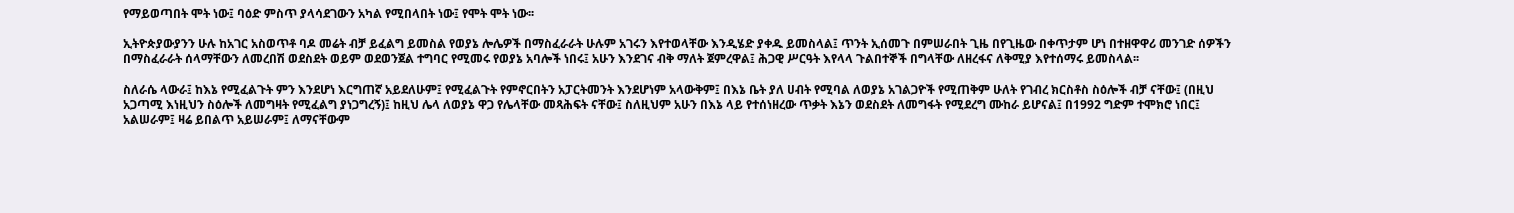የማይወጣበት ሞት ነው፤ ባዕድ ምስጥ ያላሳደገውን አካል የሚበላበት ነው፤ የሞት ሞት ነው፡፡

ኢትዮጵያውያንን ሁሉ ከአገር አስወጥቶ ባዶ መሬት ብቻ ይፈልግ ይመስል የወያኔ ሎሌዎች በማስፈራራት ሁሉም አገሩን እየተወላቸው እንዲሄድ ያቀዱ ይመስላል፤ ጥንት ኢሰመጉ በምሠራበት ጊዜ በየጊዜው በቀጥታም ሆነ በተዘዋዋሪ መንገድ ሰዎችን በማስፈራራት ሰላማቸውን ለመረበሽ ወደስደት ወይም ወደወንጀል ተግባር የሚመሩ የወያኔ አባሎች ነበሩ፤ አሁን እንደገና ብቅ ማለት ጀምረዋል፤ ሕጋዊ ሥርዓት እየላላ ጉልበተኞች በግላቸው ለዘረፋና ለቅሚያ እየተሰማሩ ይመስላል፡፡

ስለራሴ ላውራ፤ ከእኔ የሚፈልጉት ምን እንደሆነ እርግጠኛ አይደለሁም፤ የሚፈልጉት የምኖርበትን አፓርትመንት እንደሆነም አላውቅም፤ በእኔ ቤት ያለ ሀብት የሚባል ለወያኔ አገልጋዮች የሚጠቅም ሁለት የገብረ ክርስቶስ ስዕሎች ብቻ ናቸው፤ (በዚህ አጋጣሚ እነዚህን ስዕሎች ለመግዛት የሚፈልግ ያነጋግረኝ)፤ ከዚህ ሌላ ለወያኔ ዋጋ የሌላቸው መጻሕፍት ናቸው፤ ስለዚህም አሁን በእኔ ላይ የተሰነዘረው ጥቃት እኔን ወደስደት ለመግፋት የሚደረግ ሙከራ ይሆናል፤ በ1992 ግድም ተሞክሮ ነበር፤ አልሠራም፤ ዛሬ ይበልጥ አይሠራም፤ ለማናቸውም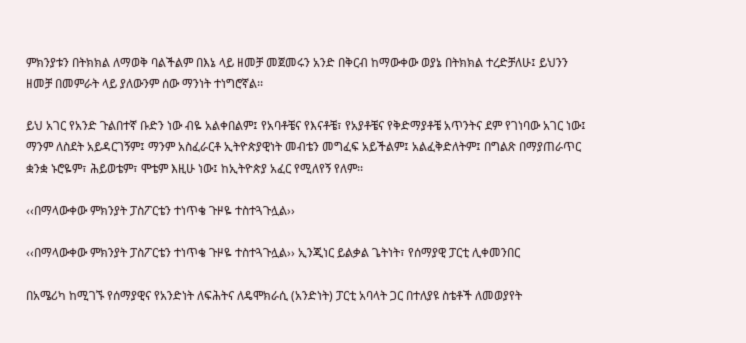ምክንያቱን በትክክል ለማወቅ ባልችልም በእኔ ላይ ዘመቻ መጀመሩን አንድ በቅርብ ከማውቀው ወያኔ በትክክል ተረድቻለሁ፤ ይህንን ዘመቻ በመምራት ላይ ያለውንም ሰው ማንነት ተነግሮኛል፡፡

ይህ አገር የአንድ ጉልበተኛ ቡድን ነው ብዬ አልቀበልም፤ የአባቶቼና የእናቶቼ፣ የአያቶቼና የቅድማያቶቼ አጥንትና ደም የገነባው አገር ነው፤ ማንም ለስደት አይዳርገኝም፤ ማንም አስፈራርቶ ኢትዮጵያዊነት መብቴን መግፈፍ አይችልም፤ አልፈቅድለትም፤ በግልጽ በማያጠራጥር ቋንቋ ኑሮዬም፣ ሕይወቴም፣ ሞቴም እዚሁ ነው፤ ከኢትዮጵያ አፈር የሚለየኝ የለም፡፡

‹‹በማላውቀው ምክንያት ፓስፖርቴን ተነጥቄ ጉዞዬ ተስተጓጉሏል››

‹‹በማላውቀው ምክንያት ፓስፖርቴን ተነጥቄ ጉዞዬ ተስተጓጉሏል›› ኢንጂነር ይልቃል ጌትነት፣ የሰማያዊ ፓርቲ ሊቀመንበር

በአሜሪካ ከሚገኙ የሰማያዊና የአንድነት ለፍሕትና ለዴሞክራሲ (አንድነት) ፓርቲ አባላት ጋር በተለያዩ ስቴቶች ለመወያየት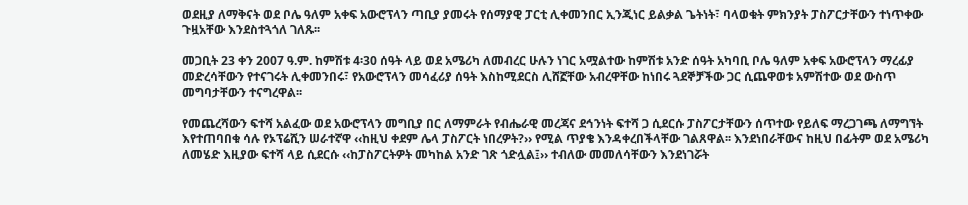ወደዚያ ለማቅናት ወደ ቦሌ ዓለም አቀፍ አውሮፕላን ጣቢያ ያመሩት የሰማያዊ ፓርቲ ሊቀመንበር ኢንጂነር ይልቃል ጌትነት፣ ባላወቁት ምክንያት ፓስፖርታቸውን ተነጥቀው ጉዟአቸው እንደስተጓጎለ ገለጹ፡፡

መጋቢት 23 ቀን 2007 ዓ.ም. ከምሽቱ 4፡30 ሰዓት ላይ ወደ አሜሪካ ለመብረር ሁሉን ነገር አሟልተው ከምሽቱ አንድ ሰዓት አካባቢ ቦሌ ዓለም አቀፍ አውሮፕላን ማረፊያ መድረሳቸውን የተናገሩት ሊቀመንበሩ፣ የአውሮፕላን መሳፈሪያ ሰዓት እስከሚደርስ ሊሸኟቸው አብረዋቸው ከነበሩ ጓደኞቻችው ጋር ሲጨዋወቱ አምሽተው ወደ ውስጥ መግባታቸውን ተናግረዋል፡፡

የመጨረሻውን ፍተሻ አልፈው ወደ አውሮፕላን መግቢያ በር ለማምራት የብሔራዊ መረጃና ደኅንነት ፍተሻ ጋ ሲደርሱ ፓስፖርታቸውን ሰጥተው የይለፍ ማረጋገጫ ለማግኘት እየተጠባበቁ ሳሉ የኦፕሬሺን ሠራተኛዋ ‹‹ከዚህ ቀደም ሌላ ፓስፖርት ነበረዎት?›› የሚል ጥያቄ እንዳቀረበችላቸው ገልጸዋል፡፡ እንደነበራቸውና ከዚህ በፊትም ወደ አሜሪካ ለመሄድ እዚያው ፍተሻ ላይ ሲደርሱ ‹‹ከፓስፖርትዎት መካከል አንድ ገጽ ጎድሏል፤›› ተብለው መመለሳቸውን እንደነገሯት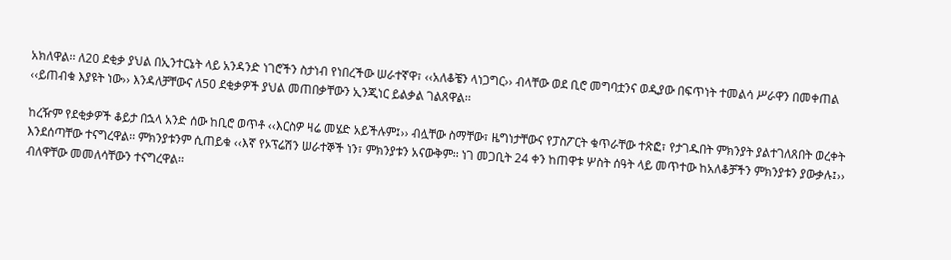አክለዋል፡፡ ለ20 ደቂቃ ያህል በኢንተርኔት ላይ አንዳንድ ነገሮችን ስታነብ የነበረችው ሠራተኛዋ፣ ‹‹አለቆቼን ላነጋግር›› ብላቸው ወደ ቢሮ መግባቷንና ወዲያው በፍጥነት ተመልሳ ሥራዋን በመቀጠል ‹‹ይጠብቁ እያዩት ነው›› እንዳለቻቸውና ለ50 ደቂቃዎች ያህል መጠበቃቸውን ኢንጂነር ይልቃል ገልጸዋል፡፡

ከረዥም የደቂቃዎች ቆይታ በኋላ አንድ ሰው ከቢሮ ወጥቶ ‹‹እርስዎ ዛሬ መሄድ አይችሉም፤›› ብሏቸው ስማቸው፣ ዜግነታቸውና የፓስፖርት ቁጥራቸው ተጽፎ፣ የታገዱበት ምክንያት ያልተገለጸበት ወረቀት እንደሰጣቸው ተናግረዋል፡፡ ምክንያቱንም ሲጠይቁ ‹‹እኛ የኦፕሬሽን ሠራተኞች ነን፣ ምክንያቱን አናውቅም፡፡ ነገ መጋቢት 24 ቀን ከጠዋቱ ሦስት ሰዓት ላይ መጥተው ከአለቆቻችን ምክንያቱን ያውቃሉ፤›› ብለዋቸው መመለሳቸውን ተናግረዋል፡፡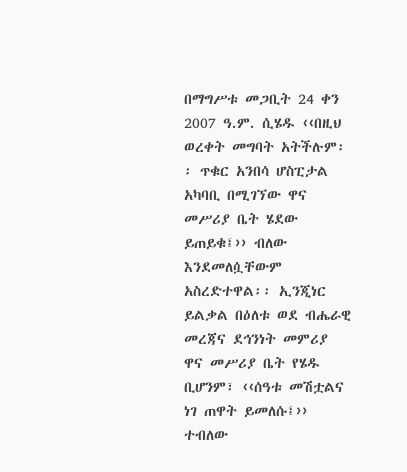በማግሥቱ መጋቢት 24 ቀን 2007 ዓ.ም. ሲሄዱ ‹‹በዚህ ወረቀት መግባት አትችሉም፡፡ ጥቁር አንበሳ ሆስፒታል አካባቢ በሚገኘው ዋና መሥሪያ ቤት ሄደው ይጠይቁ፤›› ብለው እንደመለሷቸውም አስረድተዋል፡፡ ኢንጂነር ይልቃል በዕለቱ ወደ ብሔራዊ መረጃና ደኅንነት መምሪያ ዋና መሥሪያ ቤት የሄዱ ቢሆንም፣ ‹‹ሰዓቱ መሽቷልና ነገ ጠዋት ይመለሱ፤›› ተብለው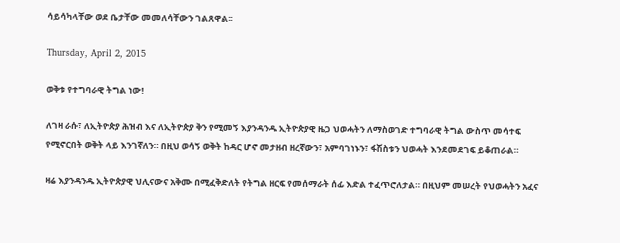ሳይሳካላቸው ወደ ቤታቸው መመለሳቸውን ገልጸዋል፡፡

Thursday, April 2, 2015

ወቅቱ የተግባራዊ ትግል ነው!

ለገዛ ራሱ፣ ለኢትዮጵያ ሕዝብ እና ለኢትዮጵያ ቅን የሚመኝ እያንዳንዱ ኢትዮጵያዊ ዜጋ ህወሓትን ለማስወገድ ተግባራዊ ትግል ውስጥ መሳተፍ የሚኖርበት ወቅት ላይ እንገኛለን። በዚህ ወሳኝ ወቅት ከዳር ሆኖ መታዘብ ዘረኛውን፣ አምባገነኑን፣ ፋሽስቱን ህወሓት እንደመደገፍ ይቆጠራል።

ዛሬ እያንዳንዱ ኢትዮጵያዊ ህሊናውና አቅሙ በሚፈቅድለት የትግል ዘርፍ የመሰማራት ሰፊ እድል ተፈጥሮለታል። በዚህም መሠረት የህወሓትን አፈና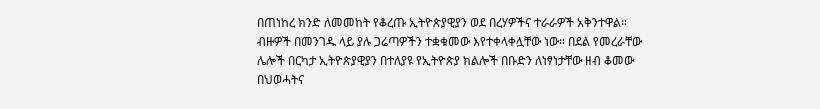በጠነከረ ክንድ ለመመከት የቆረጡ ኢትዮጵያዊያን ወደ በረሃዎችና ተራራዎች አቅንተዋል። ብዙዎች በመንገዱ ላይ ያሉ ጋሬጣዎችን ተቋቁመው እየተቀላቀሏቸው ነው። በደል የመረራቸው ሌሎች በርካታ ኢትዮጵያዊያን በተለያዩ የኢትዮጵያ ክልሎች በቡድን ለነፃነታቸው ዘብ ቆመው በህወሓትና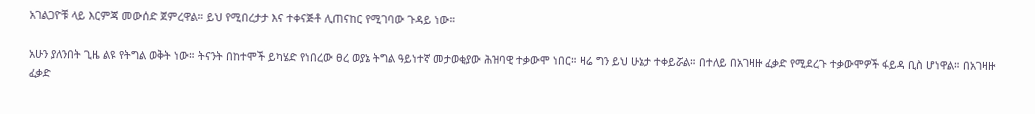አገልጋዮቹ ላይ እርምጃ መውሰድ ጀምረዋል። ይህ የሚበረታታ እና ተቀናጅቶ ሊጠናከር የሚገባው ጉዳይ ነው።

አሁን ያለንበት ጊዜ ልዩ የትግል ወቅት ነው። ትናንት በከተሞች ይካሄድ የነበረው ፀረ ወያኔ ትግል ዓይነተኛ መታወቂያው ሕዝባዊ ተቃውሞ ነበር። ዛሬ ግን ይህ ሁኔታ ተቀይሯል። በተለይ በአገዛዙ ፈቃድ የሚደረጉ ተቃውሞዎች ፋይዳ ቢስ ሆነዋል። በአገዛዙ ፈቃድ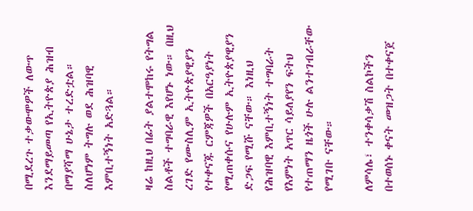በሚደረጉ ተቃውሞዎች ለውጥ እንደማይመጣ የኢትዮጵያ ሕዝብ በማያሻማ ሁኔታ ተረድቷል። ስለሆነም ትግሉ ወደ ሕዝባዊ እምቢተኝነት አድጓል።

ዛሬ ከዚህ በፊት ያልተሞከሩ የትግል ስልቶች ተግባራዊ እየሆኑ ነው። በዚህ ረገድ የሙስሊም ኢትዮጵያዊያን የተቀናጁ ርምጃዎች በአርዓያነት የሚጠቀሱና የሁሉም ኢትዮጵያዊያን ድጋፍ የሚሹ ናቸው። እነዚህ የሕዝባዊ እምቢተኝነት ተግባራት የእምነት አጥር ሳይለያየን ፍትህ የተጠማን ዜጎች ሁሉ ልንተገብራቸው የሚገቡ ናቸው።

ለምሳሌ፣ ተንቀሳቃሽ ስልኮችን በተወሰኑ ቀናት መዝጋት በተቀናጀ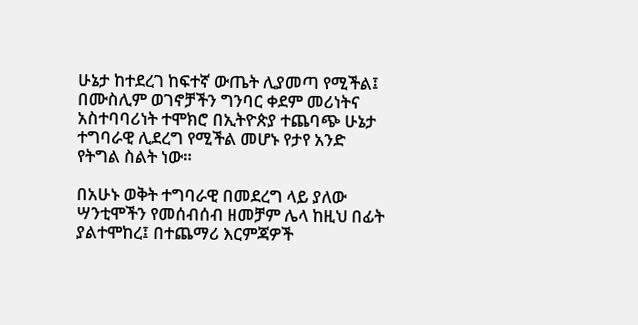ሁኔታ ከተደረገ ከፍተኛ ውጤት ሊያመጣ የሚችል፤ በሙስሊም ወገኖቻችን ግንባር ቀደም መሪነትና አስተባባሪነት ተሞክሮ በኢትዮጵያ ተጨባጭ ሁኔታ ተግባራዊ ሊደረግ የሚችል መሆኑ የታየ አንድ የትግል ስልት ነው።

በአሁኑ ወቅት ተግባራዊ በመደረግ ላይ ያለው ሣንቲሞችን የመሰብሰብ ዘመቻም ሌላ ከዚህ በፊት ያልተሞከረ፤ በተጨማሪ እርምጃዎች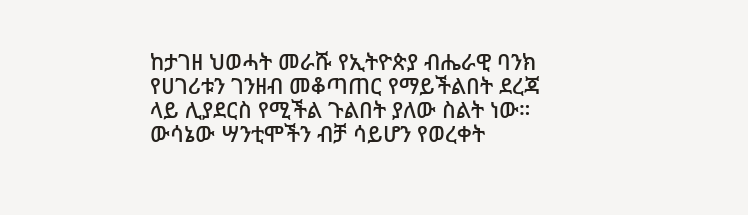ከታገዘ ህወሓት መራሹ የኢትዮጵያ ብሔራዊ ባንክ የሀገሪቱን ገንዘብ መቆጣጠር የማይችልበት ደረጃ ላይ ሊያደርስ የሚችል ጉልበት ያለው ስልት ነው። ውሳኔው ሣንቲሞችን ብቻ ሳይሆን የወረቀት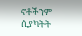ኖቶችንም ሲያካትት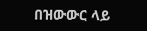በዝውውር ላይ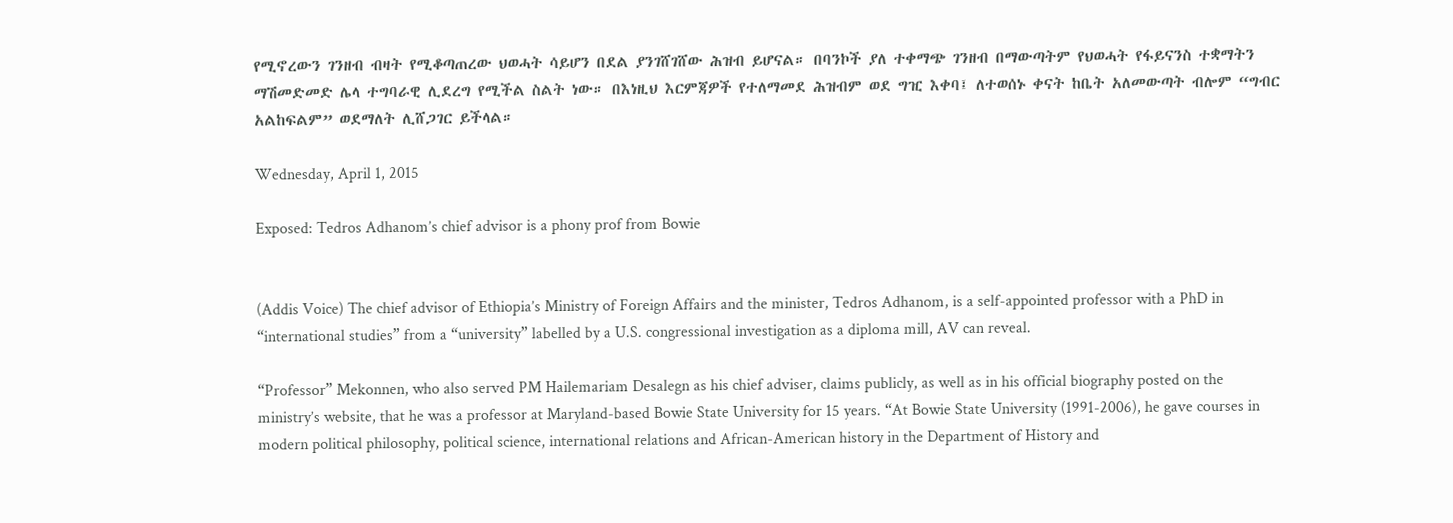የሚኖረውን ገንዘብ ብዛት የሚቆጣጠረው ህወሓት ሳይሆን በደል ያንገሸገሸው ሕዝብ ይሆናል። በባንኮች ያለ ተቀማጭ ገንዘብ በማውጣትም የህወሓት የፋይናንስ ተቋማትን ማሽመድመድ ሌላ ተግባራዊ ሊደረግ የሚችል ስልት ነው። በእነዚህ እርምጃዎች የተለማመደ ሕዝብም ወደ ግዢ እቀባ፤ ለተወሰኑ ቀናት ከቤት አለመውጣት ብሎም “ግብር አልከፍልም” ወደማለት ሊሸጋገር ይችላል።

Wednesday, April 1, 2015

Exposed: Tedros Adhanom’s chief advisor is a phony prof from Bowie


(Addis Voice) The chief advisor of Ethiopia’s Ministry of Foreign Affairs and the minister, Tedros Adhanom, is a self-appointed professor with a PhD in “international studies” from a “university” labelled by a U.S. congressional investigation as a diploma mill, AV can reveal.

“Professor” Mekonnen, who also served PM Hailemariam Desalegn as his chief adviser, claims publicly, as well as in his official biography posted on the ministry’s website, that he was a professor at Maryland-based Bowie State University for 15 years. “At Bowie State University (1991-2006), he gave courses in modern political philosophy, political science, international relations and African-American history in the Department of History and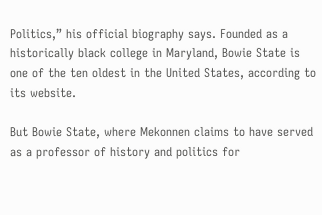Politics,” his official biography says. Founded as a historically black college in Maryland, Bowie State is one of the ten oldest in the United States, according to its website.

But Bowie State, where Mekonnen claims to have served as a professor of history and politics for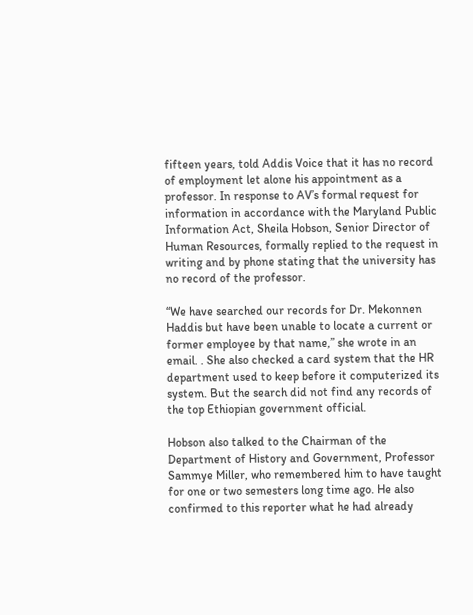fifteen years, told Addis Voice that it has no record of employment let alone his appointment as a professor. In response to AV’s formal request for information in accordance with the Maryland Public Information Act, Sheila Hobson, Senior Director of Human Resources, formally replied to the request in writing and by phone stating that the university has no record of the professor.

“We have searched our records for Dr. Mekonnen Haddis but have been unable to locate a current or former employee by that name,” she wrote in an email. . She also checked a card system that the HR department used to keep before it computerized its system. But the search did not find any records of the top Ethiopian government official.

Hobson also talked to the Chairman of the Department of History and Government, Professor Sammye Miller, who remembered him to have taught for one or two semesters long time ago. He also confirmed to this reporter what he had already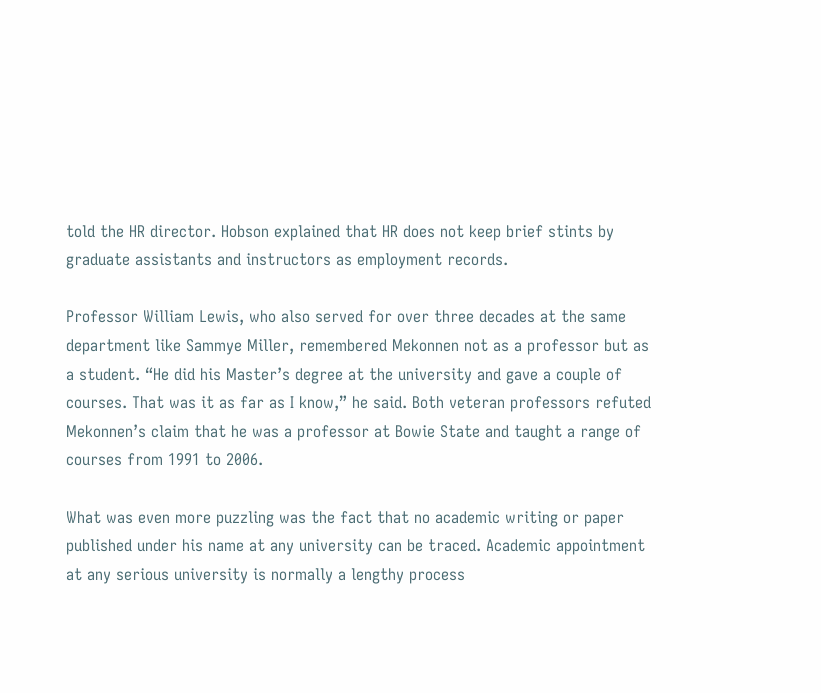told the HR director. Hobson explained that HR does not keep brief stints by graduate assistants and instructors as employment records.

Professor William Lewis, who also served for over three decades at the same department like Sammye Miller, remembered Mekonnen not as a professor but as a student. “He did his Master’s degree at the university and gave a couple of courses. That was it as far as I know,” he said. Both veteran professors refuted Mekonnen’s claim that he was a professor at Bowie State and taught a range of courses from 1991 to 2006.

What was even more puzzling was the fact that no academic writing or paper published under his name at any university can be traced. Academic appointment at any serious university is normally a lengthy process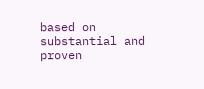based on substantial and proven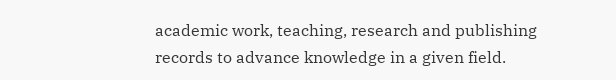academic work, teaching, research and publishing records to advance knowledge in a given field.